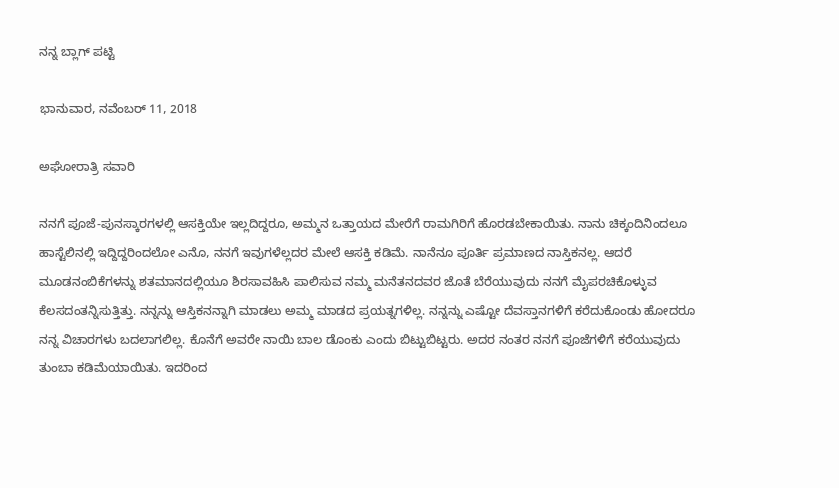ನನ್ನ ಬ್ಲಾಗ್ ಪಟ್ಟಿ

ಭಾನುವಾರ, ನವೆಂಬರ್ 11, 2018

ಅಘೋರಾತ್ರಿ ಸವಾರಿ

ನನಗೆ ಪೂಜೆ-ಪುನಸ್ಕಾರಗಳಲ್ಲಿ ಆಸಕ್ತಿಯೇ ಇಲ್ಲದಿದ್ದರೂ, ಅಮ್ಮನ ಒತ್ತಾಯದ ಮೇರೆಗೆ ರಾಮಗಿರಿಗೆ ಹೊರಡಬೇಕಾಯಿತು. ನಾನು ಚಿಕ್ಕಂದಿನಿಂದಲೂ ಹಾಸ್ಟೆಲಿನಲ್ಲಿ ಇದ್ದಿದ್ದರಿಂದಲೋ ಎನೊ, ನನಗೆ ಇವುಗಳೆಲ್ಲದರ ಮೇಲೆ ಆಸಕ್ತಿ ಕಡಿಮೆ. ನಾನೆನೂ ಪೂರ್ತಿ ಪ್ರಮಾಣದ ನಾಸ್ತಿಕನಲ್ಲ. ಆದರೆ ಮೂಡನಂಬಿಕೆಗಳನ್ನು ಶತಮಾನದಲ್ಲಿಯೂ ಶಿರಸಾವಹಿಸಿ ಪಾಲಿಸುವ ನಮ್ಮ ಮನೆತನದವರ ಜೊತೆ ಬೆರೆಯುವುದು ನನಗೆ ಮೈಪರಚಿಕೊಳ್ಳುವ ಕೆಲಸದಂತನ್ನಿಸುತ್ತಿತ್ತು. ನನ್ನನ್ನು ಆಸ್ತಿಕನನ್ನಾಗಿ ಮಾಡಲು ಅಮ್ಮ ಮಾಡದ ಪ್ರಯತ್ನಗಳಿಲ್ಲ. ನನ್ನನ್ನು ಎಷ್ಟೋ ದೆವಸ್ತಾನಗಳಿಗೆ ಕರೆದುಕೊಂಡು ಹೋದರೂ ನನ್ನ ವಿಚಾರಗಳು ಬದಲಾಗಲಿಲ್ಲ. ಕೊನೆಗೆ ಅವರೇ ನಾಯಿ ಬಾಲ ಡೊಂಕು ಎಂದು ಬಿಟ್ಟುಬಿಟ್ಟರು. ಅದರ ನಂತರ ನನಗೆ ಪೂಜೆಗಳಿಗೆ ಕರೆಯುವುದು ತುಂಬಾ ಕಡಿಮೆಯಾಯಿತು. ಇದರಿಂದ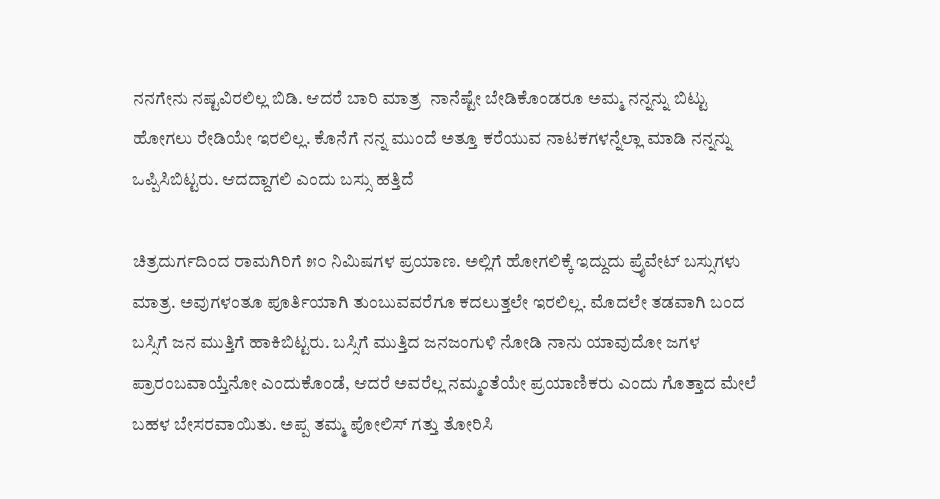ನನಗೇನು ನಷ್ಟವಿರಲಿಲ್ಲ ಬಿಡಿ. ಆದರೆ ಬಾರಿ ಮಾತ್ರ  ನಾನೆಷ್ಟೇ ಬೇಡಿಕೊಂಡರೂ ಅಮ್ಮ ನನ್ನನ್ನು ಬಿಟ್ಟು ಹೋಗಲು ರೇಡಿಯೇ ಇರಲಿಲ್ಲ. ಕೊನೆಗೆ ನನ್ನ ಮುಂದೆ ಅತ್ತೂ ಕರೆಯುವ ನಾಟಕಗಳನ್ನೆಲ್ಲಾ ಮಾಡಿ ನನ್ನನ್ನು ಒಪ್ಪಿಸಿಬಿಟ್ಟರು. ಆದದ್ದಾಗಲಿ ಎಂದು ಬಸ್ಸು ಹತ್ತಿದೆ

ಚಿತ್ರದುರ್ಗದಿಂದ ರಾಮಗಿರಿಗೆ ೫೦ ನಿಮಿಷಗಳ ಪ್ರಯಾಣ. ಅಲ್ಲಿಗೆ ಹೋಗಲಿಕ್ಕೆ ಇದ್ದುದು ಪ್ರೈವೇಟ್ ಬಸ್ಸುಗಳು ಮಾತ್ರ. ಅವುಗಳಂತೂ ಪೂರ್ತಿಯಾಗಿ ತುಂಬುವವರೆಗೂ ಕದಲುತ್ತಲೇ ಇರಲಿಲ್ಲ. ಮೊದಲೇ ತಡವಾಗಿ ಬಂದ ಬಸ್ಸಿಗೆ ಜನ ಮುತ್ತಿಗೆ ಹಾಕಿಬಿಟ್ಟರು. ಬಸ್ಸಿಗೆ ಮುತ್ತಿದ ಜನಜಂಗುಳಿ ನೋಡಿ ನಾನು ಯಾವುದೋ ಜಗಳ ಪ್ರಾರಂಬವಾಯ್ತೆನೋ ಎಂದುಕೊಂಡೆ, ಆದರೆ ಅವರೆಲ್ಲ ನಮ್ಮಂತೆಯೇ ಪ್ರಯಾಣಿಕರು ಎಂದು ಗೊತ್ತಾದ ಮೇಲೆ ಬಹಳ ಬೇಸರವಾಯಿತು. ಅಪ್ಪ ತಮ್ಮ ಪೋಲಿಸ್ ಗತ್ತು ತೋರಿಸಿ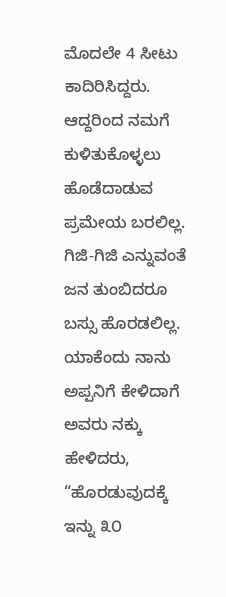ಮೊದಲೇ 4 ಸೀಟು ಕಾದಿರಿಸಿದ್ದರು. ಆದ್ದರಿಂದ ನಮಗೆ ಕುಳಿತುಕೊಳ್ಳಲು ಹೊಡೆದಾಡುವ ಪ್ರಮೇಯ ಬರಲಿಲ್ಲ. ಗಿಜಿ-ಗಿಜಿ ಎನ್ನುವಂತೆ ಜನ ತುಂಬಿದರೂ ಬಸ್ಸು ಹೊರಡಲಿಲ್ಲ. ಯಾಕೆಂದು ನಾನು ಅಪ್ಪನಿಗೆ ಕೇಳಿದಾಗೆ ಅವರು ನಕ್ಕು ಹೇಳಿದರು, “ಹೊರಡುವುದಕ್ಕೆ ಇನ್ನು ೩೦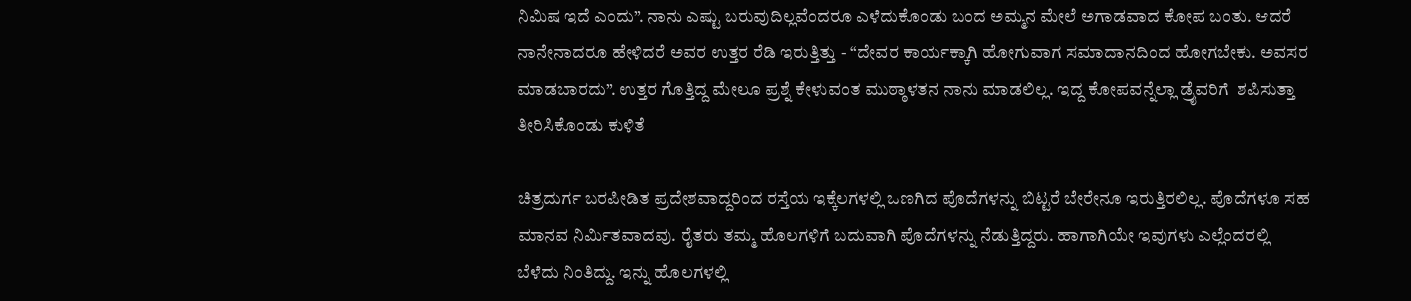ನಿಮಿಷ ಇದೆ ಎಂದು”. ನಾನು ಎಷ್ಟು ಬರುವುದಿಲ್ಲವೆಂದರೂ ಎಳೆದುಕೊಂಡು ಬಂದ ಅಮ್ಮನ ಮೇಲೆ ಅಗಾಡವಾದ ಕೋಪ ಬಂತು. ಆದರೆ ನಾನೇನಾದರೂ ಹೇಳಿದರೆ ಅವರ ಉತ್ತರ ರೆಡಿ ಇರುತ್ತಿತ್ತು - “ದೇವರ ಕಾರ್ಯಕ್ಕಾಗಿ ಹೋಗುವಾಗ ಸಮಾದಾನದಿಂದ ಹೋಗಬೇಕು. ಅವಸರ ಮಾಡಬಾರದು”. ಉತ್ತರ ಗೊತ್ತಿದ್ದ ಮೇಲೂ ಪ್ರಶ್ನೆ ಕೇಳುವಂತ ಮುಠ್ಠಾಳತನ ನಾನು ಮಾಡಲಿಲ್ಲ. ಇದ್ದ ಕೋಪವನ್ನೆಲ್ಲಾ ಡ್ರೈವರಿಗೆ  ಶಪಿಸುತ್ತಾ ತೀರಿಸಿಕೊಂಡು ಕುಳಿತೆ

ಚಿತ್ರದುರ್ಗ ಬರಪೀಡಿತ ಪ್ರದೇಶವಾದ್ದರಿಂದ ರಸ್ತೆಯ ಇಕ್ಕೆಲಗಳಲ್ಲಿ ಒಣಗಿದ ಪೊದೆಗಳನ್ನು ಬಿಟ್ಟರೆ ಬೇರೇನೂ ಇರುತ್ತಿರಲಿಲ್ಲ. ಪೊದೆಗಳೂ ಸಹ ಮಾನವ ನಿರ್ಮಿತವಾದವು. ರೈತರು ತಮ್ಮ ಹೊಲಗಳಿಗೆ ಬದುವಾಗಿ ಪೊದೆಗಳನ್ನು ನೆಡುತ್ತಿದ್ದರು. ಹಾಗಾಗಿಯೇ ಇವುಗಳು ಎಲ್ಲೆಂದರಲ್ಲಿ ಬೆಳೆದು ನಿಂತಿದ್ದು. ಇನ್ನು ಹೊಲಗಳಲ್ಲಿ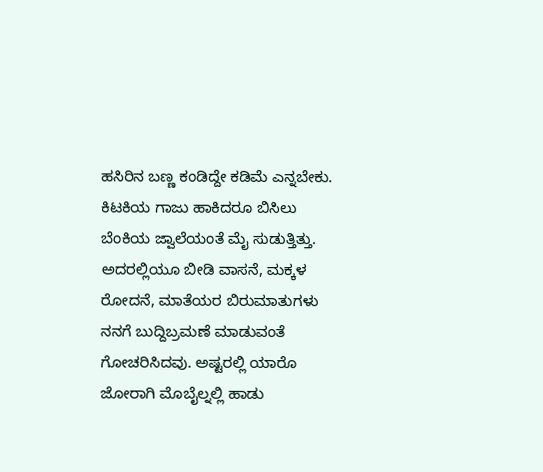ಹಸಿರಿನ ಬಣ್ಣ ಕಂಡಿದ್ದೇ ಕಡಿಮೆ ಎನ್ನಬೇಕು. ಕಿಟಕಿಯ ಗಾಜು ಹಾಕಿದರೂ ಬಿಸಿಲು ಬೆಂಕಿಯ ಜ್ವಾಲೆಯಂತೆ ಮೈ ಸುಡುತ್ತಿತ್ತು. ಅದರಲ್ಲಿಯೂ ಬೀಡಿ ವಾಸನೆ, ಮಕ್ಕಳ ರೋದನೆ, ಮಾತೆಯರ ಬಿರುಮಾತುಗಳು ನನಗೆ ಬುದ್ದಿಬ್ರಮಣೆ ಮಾಡುವಂತೆ ಗೋಚರಿಸಿದವು. ಅಷ್ಟರಲ್ಲಿ ಯಾರೊ ಜೋರಾಗಿ ಮೊಬೈಲ್ನಲ್ಲಿ ಹಾಡು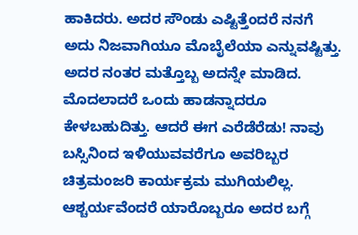ಹಾಕಿದರು. ಅದರ ಸೌಂಡು ಎಷ್ಟಿತ್ತೆಂದರೆ ನನಗೆ ಅದು ನಿಜವಾಗಿಯೂ ಮೊಬೈಲೆಯಾ ಎನ್ನುವಷ್ಟಿತ್ತು. ಅದರ ನಂತರ ಮತ್ತೊಬ್ಬ ಅದನ್ನೇ ಮಾಡಿದ. ಮೊದಲಾದರೆ ಒಂದು ಹಾಡನ್ನಾದರೂ ಕೇಳಬಹುದಿತ್ತು. ಆದರೆ ಈಗ ಎರೆಡೆರೆಡು! ನಾವು ಬಸ್ಸಿನಿಂದ ಇಳಿಯುವವರೆಗೂ ಅವರಿಬ್ಬರ ಚಿತ್ರಮಂಜರಿ ಕಾರ್ಯಕ್ರಮ ಮುಗಿಯಲಿಲ್ಲ. ಆಶ್ಚರ್ಯವೆಂದರೆ ಯಾರೊಬ್ಬರೂ ಅದರ ಬಗ್ಗೆ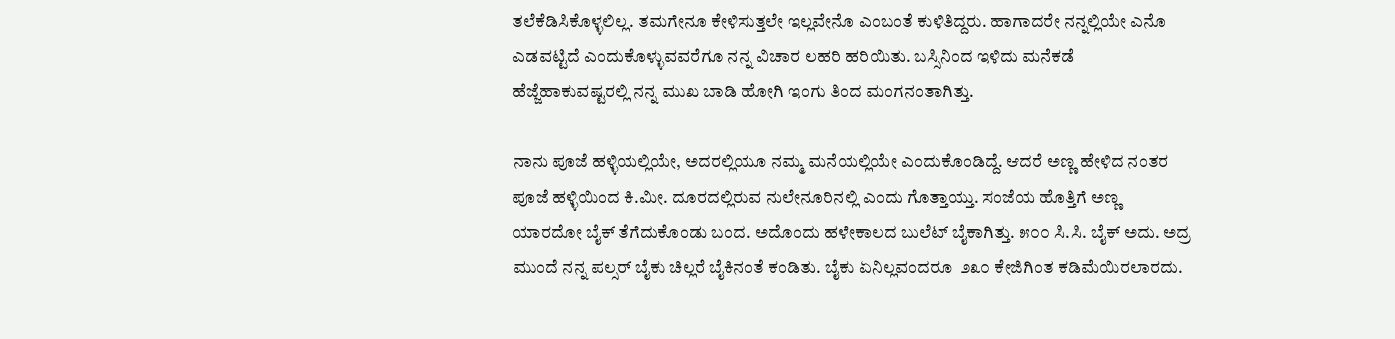ತಲೆಕೆಡಿಸಿಕೊಳ್ಳಲಿಲ್ಲ. ತಮಗೇನೂ ಕೇಳಿಸುತ್ತಲೇ ಇಲ್ಲವೇನೊ ಎಂಬಂತೆ ಕುಳಿತಿದ್ದರು. ಹಾಗಾದರೇ ನನ್ನಲ್ಲಿಯೇ ಎನೊ ಎಡವಟ್ಟಿದೆ ಎಂದುಕೊಳ್ಳುವವರೆಗೂ ನನ್ನ ವಿಚಾರ ಲಹರಿ ಹರಿಯಿತು. ಬಸ್ಸಿನಿಂದ ಇಳಿದು ಮನೆಕಡೆ ಹೆಜ್ಜೆಹಾಕುವಷ್ಟರಲ್ಲಿ ನನ್ನ ಮುಖ ಬಾಡಿ ಹೋಗಿ ಇಂಗು ತಿಂದ ಮಂಗನಂತಾಗಿತ್ತು.

ನಾನು ಪೂಜೆ ಹಳ್ಳಿಯಲ್ಲಿಯೇ, ಅದರಲ್ಲಿಯೂ ನಮ್ಮ ಮನೆಯಲ್ಲಿಯೇ ಎಂದುಕೊಂಡಿದ್ದೆ. ಆದರೆ ಅಣ್ಣ ಹೇಳಿದ ನಂತರ ಪೂಜೆ ಹಳ್ಳಿಯಿಂದ ಕಿ.ಮೀ. ದೂರದಲ್ಲಿರುವ ನುಲೇನೂರಿನಲ್ಲಿ ಎಂದು ಗೊತ್ತಾಯ್ತು. ಸಂಜೆಯ ಹೊತ್ತಿಗೆ ಅಣ್ಣ ಯಾರದೋ ಬೈಕ್ ತೆಗೆದುಕೊಂಡು ಬಂದ. ಅದೊಂದು ಹಳೇಕಾಲದ ಬುಲೆಟ್ ಬೈಕಾಗಿತ್ತು. ೫೦೦ ಸಿ.ಸಿ. ಬೈಕ್ ಅದು. ಅದ್ರ ಮುಂದೆ ನನ್ನ ಪಲ್ಸರ್ ಬೈಕು ಚಿಲ್ಲರೆ ಬೈಕಿನಂತೆ ಕಂಡಿತು. ಬೈಕು ಏನಿಲ್ಲವಂದರೂ  ೨೩೦ ಕೇಜಿಗಿಂತ ಕಡಿಮೆಯಿರಲಾರದು.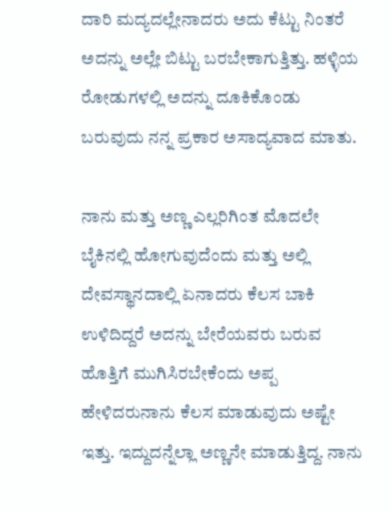ದಾರಿ ಮದ್ಯದಲ್ಲೇನಾದರು ಅದು ಕೆಟ್ಟು ನಿಂತರೆ ಅದನ್ನು ಅಲ್ಲೇ ಬಿಟ್ಟು ಬರಬೇಕಾಗುತ್ತಿತ್ತು. ಹಳ್ಳಿಯ ರೋಡುಗಳಲ್ಲಿ ಅದನ್ನು ದೂಕಿಕೊಂಡು ಬರುವುದು ನನ್ನ ಪ್ರಕಾರ ಅಸಾದ್ಯವಾದ ಮಾತು.

ನಾನು ಮತ್ತು ಅಣ್ಣ ಎಲ್ಲರಿಗಿಂತ ಮೊದಲೇ ಬೈಕಿನಲ್ಲಿ ಹೋಗುವುದೆಂದು ಮತ್ತು ಅಲ್ಲಿ ದೇವಸ್ಥಾನದಾಲ್ಲಿ ಏನಾದರು ಕೆಲಸ ಬಾಕಿ ಉಳಿದಿದ್ದರೆ ಅದನ್ನು ಬೇರೆಯವರು ಬರುವ ಹೊತ್ತಿಗೆ ಮುಗಿಸಿರಬೇಕೆಂದು ಅಪ್ಪ ಹೇಳಿದರುನಾನು ಕೆಲಸ ಮಾಡುವುದು ಅಷ್ಟೇ ಇತ್ತು. ಇದ್ದುದನ್ನೆಲ್ಲಾ ಅಣ್ಣನೇ ಮಾಡುತ್ತಿದ್ದ. ನಾನು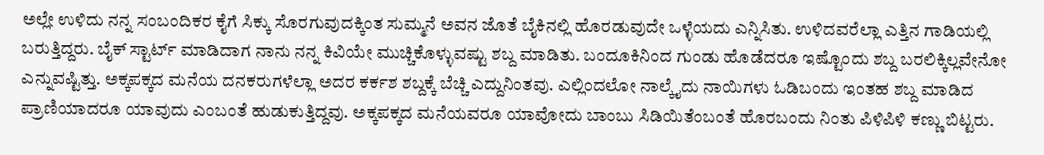ಅಲ್ಲೇ ಉಳಿದು ನನ್ನ ಸಂಬಂದಿಕರ ಕೈಗೆ ಸಿಕ್ಕು ಸೊರಗುವುದಕ್ಕಿಂತ ಸುಮ್ಮನೆ ಅವನ ಜೊತೆ ಬೈಕಿನಲ್ಲಿ ಹೊರಡುವುದೇ ಒಳ್ಳೆಯದು ಎನ್ನಿಸಿತು. ಉಳಿದವರೆಲ್ಲಾ ಎತ್ತಿನ ಗಾಡಿಯಲ್ಲಿ ಬರುತ್ತಿದ್ದರು. ಬೈಕ್ ಸ್ಟಾರ್ಟ್ ಮಾಡಿದಾಗ ನಾನು ನನ್ನ ಕಿವಿಯೇ ಮುಚ್ಚಿಕೊಳ್ಳುವಷ್ಟು ಶಬ್ದ ಮಾಡಿತು. ಬಂದೂಕಿನಿಂದ ಗುಂಡು ಹೊಡೆದರೂ ಇಷ್ಟೊಂದು ಶಬ್ದ ಬರಲಿಕ್ಕಿಲ್ಲವೇನೋ ಎನ್ನುವಷ್ಟಿತ್ತು. ಅಕ್ಕಪಕ್ಕದ ಮನೆಯ ದನಕರುಗಳೆಲ್ಲಾ ಅದರ ಕರ್ಕಶ ಶಬ್ದಕ್ಕೆ ಬೆಚ್ಚಿ ಎದ್ದುನಿಂತವು. ಎಲ್ಲಿಂದಲೋ ನಾಲ್ಕೈದು ನಾಯಿಗಳು ಓಡಿಬಂದು ಇಂತಹ ಶಬ್ದ ಮಾಡಿದ ಪ್ರಾಣಿಯಾದರೂ ಯಾವುದು ಎಂಬಂತೆ ಹುಡುಕುತ್ತಿದ್ದವು. ಅಕ್ಕಪಕ್ಕದ ಮನೆಯವರೂ ಯಾವೋದು ಬಾಂಬು ಸಿಡಿಯಿತೆಂಬಂತೆ ಹೊರಬಂದು ನಿಂತು ಪಿಳಿಪಿಳಿ ಕಣ್ಣು ಬಿಟ್ಟರು.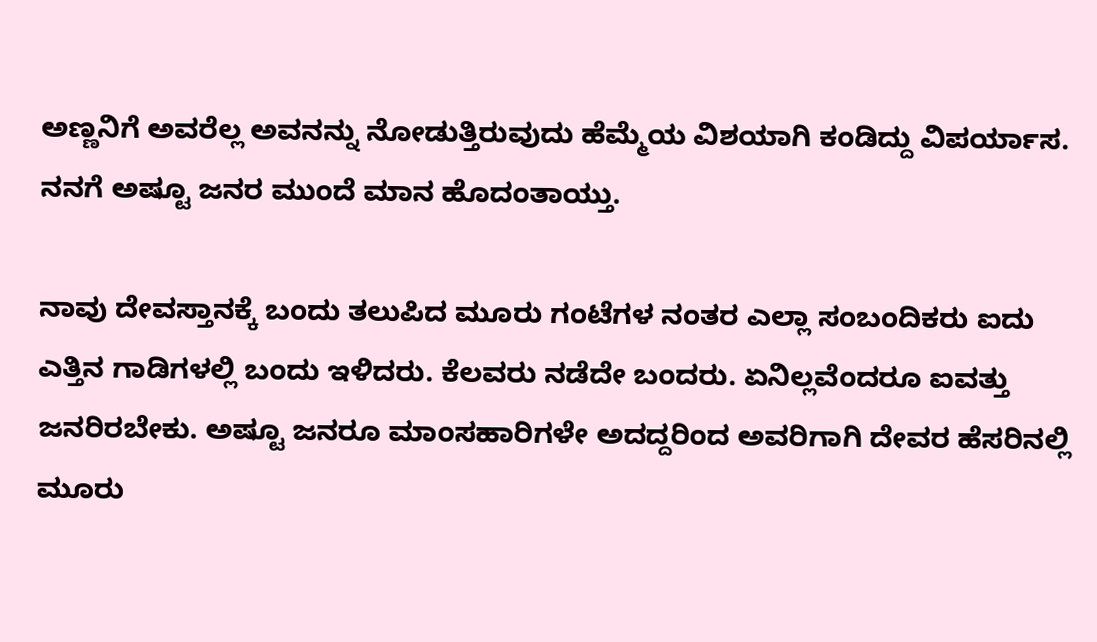ಅಣ್ಣನಿಗೆ ಅವರೆಲ್ಲ ಅವನನ್ನು ನೋಡುತ್ತಿರುವುದು ಹೆಮ್ಮೆಯ ವಿಶಯಾಗಿ ಕಂಡಿದ್ದು ವಿಪರ್ಯಾಸ. ನನಗೆ ಅಷ್ಟೂ ಜನರ ಮುಂದೆ ಮಾನ ಹೊದಂತಾಯ್ತು.

ನಾವು ದೇವಸ್ತಾನಕ್ಕೆ ಬಂದು ತಲುಪಿದ ಮೂರು ಗಂಟೆಗಳ ನಂತರ ಎಲ್ಲಾ ಸಂಬಂದಿಕರು ಐದು ಎತ್ತಿನ ಗಾಡಿಗಳಲ್ಲಿ ಬಂದು ಇಳಿದರು. ಕೆಲವರು ನಡೆದೇ ಬಂದರು. ಏನಿಲ್ಲವೆಂದರೂ ಐವತ್ತು ಜನರಿರಬೇಕು. ಅಷ್ಟೂ ಜನರೂ ಮಾಂಸಹಾರಿಗಳೇ ಅದದ್ದರಿಂದ ಅವರಿಗಾಗಿ ದೇವರ ಹೆಸರಿನಲ್ಲಿ ಮೂರು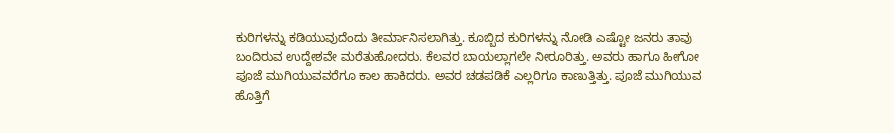ಕುರಿಗಳನ್ನು ಕಡಿಯುವುದೆಂದು ತೀರ್ಮಾನಿಸಲಾಗಿತ್ತು. ಕೂಬ್ಬಿದ ಕುರಿಗಳನ್ನು ನೋಡಿ ಎಷ್ಟೋ ಜನರು ತಾವು ಬಂದಿರುವ ಉದ್ದೇಶವೇ ಮರೆತುಹೋದರು. ಕೆಲವರ ಬಾಯಲ್ಲಾಗಲೇ ನೀರೂರಿತ್ತು. ಅವರು ಹಾಗೂ ಹೀಗೋ ಪೂಜೆ ಮುಗಿಯುವವರೆಗೂ ಕಾಲ ಹಾಕಿದರು. ಅವರ ಚಡಪಡಿಕೆ ಎಲ್ಲರಿಗೂ ಕಾಣುತ್ತಿತ್ತು. ಪೂಜೆ ಮುಗಿಯುವ ಹೊತ್ತಿಗೆ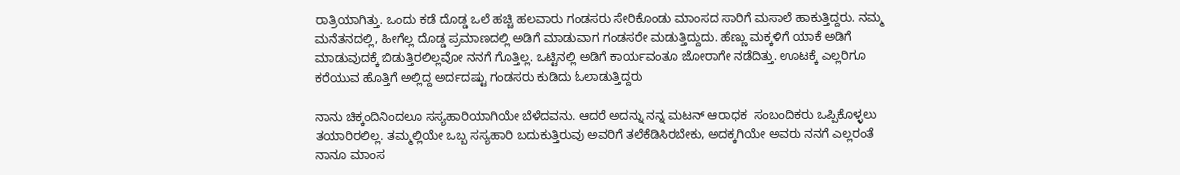ರಾತ್ರಿಯಾಗಿತ್ತು. ಒಂದು ಕಡೆ ದೊಡ್ಡ ಒಲೆ ಹಚ್ಚಿ ಹಲವಾರು ಗಂಡಸರು ಸೇರಿಕೊಂಡು ಮಾಂಸದ ಸಾರಿಗೆ ಮಸಾಲೆ ಹಾಕುತ್ತಿದ್ದರು. ನಮ್ಮ ಮನೆತನದಲ್ಲಿ, ಹೀಗೆಲ್ಲ ದೊಡ್ಡ ಪ್ರಮಾಣದಲ್ಲಿ ಅಡಿಗೆ ಮಾಡುವಾಗ ಗಂಡಸರೇ ಮಡುತ್ತಿದ್ದುದು. ಹೆಣ್ಣು ಮಕ್ಕಳಿಗೆ ಯಾಕೆ ಅಡಿಗೆ ಮಾಡುವುದಕ್ಕೆ ಬಿಡುತ್ತಿರಲಿಲ್ಲವೋ ನನಗೆ ಗೊತ್ತಿಲ್ಲ. ಒಟ್ಟಿನಲ್ಲಿ ಅಡಿಗೆ ಕಾರ್ಯವಂತೂ ಜೋರಾಗೇ ನಡೆದಿತ್ತು. ಊಟಕ್ಕೆ ಎಲ್ಲರಿಗೂ ಕರೆಯುವ ಹೊತ್ತಿಗೆ ಅಲ್ಲಿದ್ದ ಅರ್ದದಷ್ಟು ಗಂಡಸರು ಕುಡಿದು ಓಲಾಡುತ್ತಿದ್ದರು

ನಾನು ಚಿಕ್ಕಂದಿನಿಂದಲೂ ಸಸ್ಯಹಾರಿಯಾಗಿಯೇ ಬೆಳೆದವನು. ಆದರೆ ಅದನ್ನು ನನ್ನ ಮಟನ್ ಆರಾಧಕ  ಸಂಬಂದಿಕರು ಒಪ್ಪಿಕೊಳ್ಳಲು ತಯಾರಿರಲಿಲ್ಲ. ತಮ್ಮಲ್ಲಿಯೇ ಒಬ್ಬ ಸಸ್ಯಹಾರಿ ಬದುಕುತ್ತಿರುವು ಅವರಿಗೆ ತಲೆಕೆಡಿಸಿರಬೇಕು, ಅದಕ್ಕಗಿಯೇ ಅವರು ನನಗೆ ಎಲ್ಲರಂತೆ ನಾನೂ ಮಾಂಸ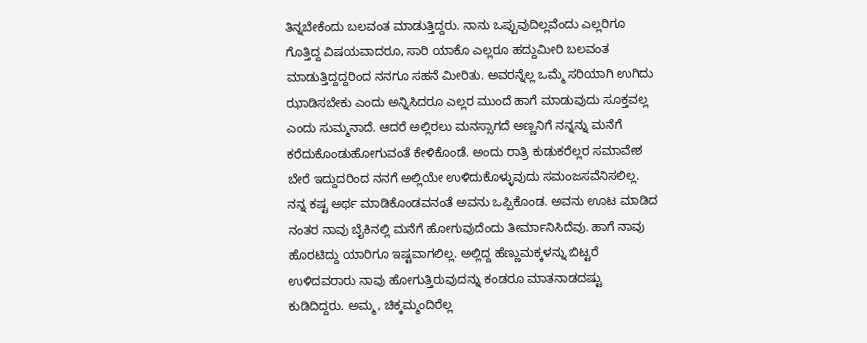ತಿನ್ನಬೇಕೆಂದು ಬಲವಂತ ಮಾಡುತ್ತಿದ್ದರು. ನಾನು ಒಪ್ಪುವುದಿಲ್ಲವೆಂದು ಎಲ್ಲರಿಗೂ ಗೊತ್ತಿದ್ದ ವಿಷಯವಾದರೂ, ಸಾರಿ ಯಾಕೊ ಎಲ್ಲರೂ ಹದ್ದುಮೀರಿ ಬಲವಂತ ಮಾಡುತ್ತಿದ್ದದ್ದರಿಂದ ನನಗೂ ಸಹನೆ ಮೀರಿತು. ಅವರನ್ನೆಲ್ಲ ಒಮ್ಮೆ ಸರಿಯಾಗಿ ಉಗಿದು ಝಾಡಿಸಬೇಕು ಎಂದು ಅನ್ನಿಸಿದರೂ ಎಲ್ಲರ ಮುಂದೆ ಹಾಗೆ ಮಾಡುವುದು ಸೂಕ್ತವಲ್ಲ ಎಂದು ಸುಮ್ಮನಾದೆ. ಆದರೆ ಅಲ್ಲಿರಲು ಮನಸ್ಸಾಗದೆ ಅಣ್ಣನಿಗೆ ನನ್ನನ್ನು ಮನೆಗೆ ಕರೆದುಕೊಂಡುಹೋಗುವಂತೆ ಕೇಳಿಕೊಂಡೆ. ಅಂದು ರಾತ್ರಿ ಕುಡುಕರೆಲ್ಲರ ಸಮಾವೇಶ ಬೇರೆ ಇದ್ದುದರಿಂದ ನನಗೆ ಅಲ್ಲಿಯೇ ಉಳಿದುಕೊಳ್ಳುವುದು ಸಮಂಜಸವೆನಿಸಲಿಲ್ಲ. ನನ್ನ ಕಷ್ಟ ಅರ್ಥ ಮಾಡಿಕೊಂಡವನಂತೆ ಅವನು ಒಪ್ಪಿಕೊಂಡ. ಅವನು ಊಟ ಮಾಡಿದ ನಂತರ ನಾವು ಬೈಕಿನಲ್ಲಿ ಮನೆಗೆ ಹೋಗುವುದೆಂದು ತೀರ್ಮಾನಿಸಿದೆವು. ಹಾಗೆ ನಾವು ಹೊರಟಿದ್ದು ಯಾರಿಗೂ ಇಷ್ಟವಾಗಲಿಲ್ಲ. ಅಲ್ಲಿದ್ದ ಹೆಣ್ಣುಮಕ್ಕಳನ್ನು ಬಿಟ್ಟರೆ ಉಳಿದವರಾರು ನಾವು ಹೋಗುತ್ತಿರುವುದನ್ನು ಕಂಡರೂ ಮಾತನಾಡದಷ್ಟು ಕುಡಿದಿದ್ದರು. ಅಮ್ಮ, ಚಿಕ್ಕಮ್ಮಂದಿರೆಲ್ಲ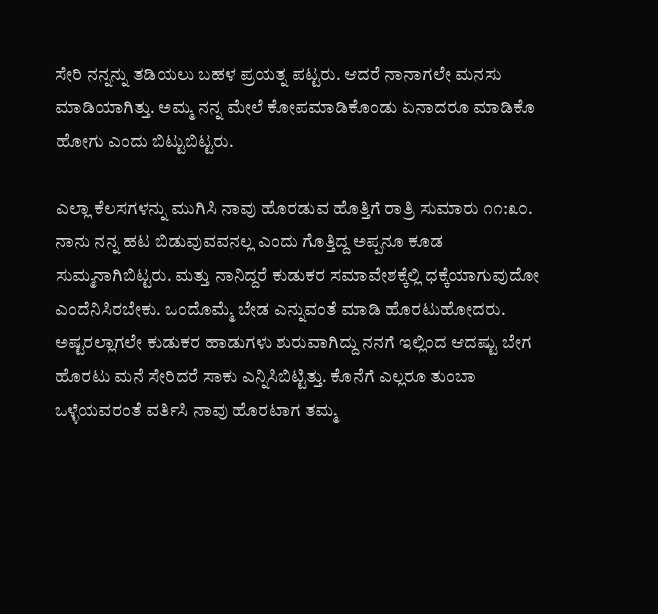ಸೇರಿ ನನ್ನನ್ನು ತಡಿಯಲು ಬಹಳ ಪ್ರಯತ್ನ ಪಟ್ಟರು. ಆದರೆ ನಾನಾಗಲೇ ಮನಸು ಮಾಡಿಯಾಗಿತ್ತು. ಅಮ್ಮ ನನ್ನ ಮೇಲೆ ಕೋಪಮಾಡಿಕೊಂಡು ಏನಾದರೂ ಮಾಡಿಕೊ ಹೋಗು ಎಂದು ಬಿಟ್ಟುಬಿಟ್ಟರು.

ಎಲ್ಲಾ ಕೆಲಸಗಳನ್ನು ಮುಗಿಸಿ ನಾವು ಹೊರಡುವ ಹೊತ್ತಿಗೆ ರಾತ್ರಿ ಸುಮಾರು ೧೧:೩೦. ನಾನು ನನ್ನ ಹಟ ಬಿಡುವುವವನಲ್ಲ ಎಂದು ಗೊತ್ತಿದ್ದ ಅಪ್ಪನೂ ಕೂಡ ಸುಮ್ಮನಾಗಿಬಿಟ್ಟರು. ಮತ್ತು ನಾನಿದ್ದರೆ ಕುಡುಕರ ಸಮಾವೇಶಕ್ಕೆಲ್ಲಿ ಧಕ್ಕೆಯಾಗುವುದೋ ಎಂದೆನಿಸಿರಬೇಕು. ಒಂದೊಮ್ಮೆ ಬೇಡ ಎನ್ನುವಂತೆ ಮಾಡಿ ಹೊರಟುಹೋದರು. ಅಷ್ಟರಲ್ಲಾಗಲೇ ಕುಡುಕರ ಹಾಡುಗಳು ಶುರುವಾಗಿದ್ದು ನನಗೆ ಇಲ್ಲಿಂದ ಆದಷ್ಟು ಬೇಗ ಹೊರಟು ಮನೆ ಸೇರಿದರೆ ಸಾಕು ಎನ್ನಿಸಿಬಿಟ್ಟಿತ್ತು. ಕೊನೆಗೆ ಎಲ್ಲರೂ ತುಂಬಾ ಒಳ್ಳೆಯವರಂತೆ ವರ್ತಿಸಿ ನಾವು ಹೊರಟಾಗ ತಮ್ಮ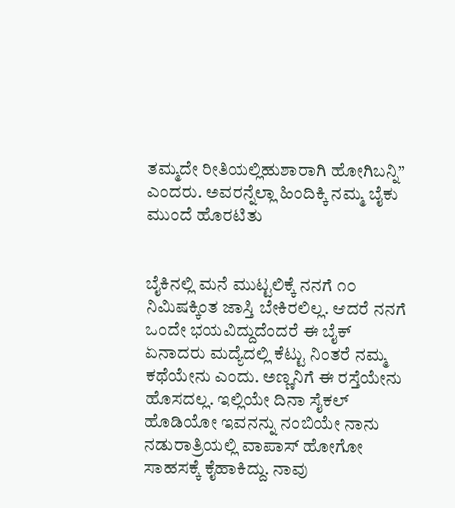ತಮ್ಮದೇ ರೀತಿಯಲ್ಲಿಹುಶಾರಾಗಿ ಹೋಗಿಬನ್ನಿ” ಎಂದರು. ಅವರನ್ನೆಲ್ಲಾ ಹಿಂದಿಕ್ಕಿ ನಮ್ಮ ಬೈಕು ಮುಂದೆ ಹೊರಟಿತು


ಬೈಕಿನಲ್ಲಿ ಮನೆ ಮುಟ್ಟಲಿಕ್ಕೆ ನನಗೆ ೧೦ ನಿಮಿಷಕ್ಕಿಂತ ಜಾಸ್ತಿ ಬೇಕಿರಲಿಲ್ಲ. ಆದರೆ ನನಗೆ ಒಂದೇ ಭಯವಿದ್ದುದೆಂದರೆ ಈ ಬೈಕ್ ಏನಾದರು ಮದ್ಯೆದಲ್ಲಿ ಕೆಟ್ಟು ನಿಂತರೆ ನಮ್ಮ ಕಥೆಯೇನು ಎಂದು. ಅಣ್ಣನಿಗೆ ಈ ರಸ್ತೆಯೇನು ಹೊಸದಲ್ಲ. ಇಲ್ಲಿಯೇ ದಿನಾ ಸೈಕಲ್ ಹೊಡಿಯೋ ಇವನನ್ನು ನಂಬಿಯೇ ನಾನು ನಡುರಾತ್ರಿಯಲ್ಲಿ ವಾಪಾಸ್ ಹೋಗೋ ಸಾಹಸಕ್ಕೆ ಕೈಹಾಕಿದ್ದು. ನಾವು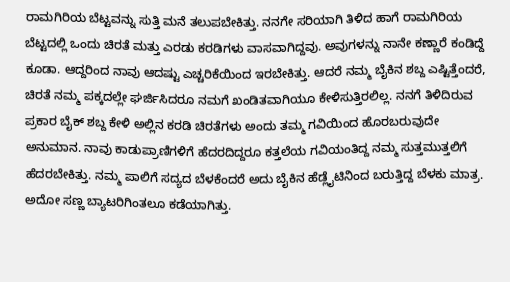ರಾಮಗಿರಿಯ ಬೆಟ್ಟವನ್ನು ಸುತ್ತಿ ಮನೆ ತಲುಪಬೇಕಿತ್ತು. ನನಗೇ ಸರಿಯಾಗಿ ತಿಳಿದ ಹಾಗೆ ರಾಮಗಿರಿಯ ಬೆಟ್ಟದಲ್ಲಿ ಒಂದು ಚಿರತೆ ಮತ್ತು ಎರಡು ಕರಡಿಗಳು ವಾಸವಾಗಿದ್ದವು. ಅವುಗಳನ್ನು ನಾನೇ ಕಣ್ಣಾರೆ ಕಂಡಿದ್ದೆ ಕೂಡಾ. ಆದ್ದರಿಂದ ನಾವು ಆದಷ್ಟು ಎಚ್ಚರಿಕೆಯಿಂದ ಇರಬೇಕಿತ್ತು. ಆದರೆ ನಮ್ಮ ಬೈಕಿನ ಶಬ್ದ ಎಷ್ಟಿತ್ತೆಂದರೆ, ಚಿರತೆ ನಮ್ಮ ಪಕ್ಕದಲ್ಲೇ ಘರ್ಜಿಸಿದರೂ ನಮಗೆ ಖಂಡಿತವಾಗಿಯೂ ಕೇಳಿಸುತ್ತಿರಲಿಲ್ಲ. ನನಗೆ ತಿಳಿದಿರುವ ಪ್ರಕಾರ ಬೈಕ್ ಶಬ್ದ ಕೇಳಿ ಅಲ್ಲಿನ ಕರಡಿ ಚಿರತೆಗಳು ಅಂದು ತಮ್ಮ ಗವಿಯಿಂದ ಹೊರಬರುವುದೇ ಅನುಮಾನ. ನಾವು ಕಾಡುಪ್ರಾಣಿಗಳಿಗೆ ಹೆದರದಿದ್ದರೂ ಕತ್ತಲೆಯ ಗವಿಯಂತಿದ್ದ ನಮ್ಮ ಸುತ್ತಮುತ್ತಲಿಗೆ ಹೆದರಬೇಕಿತ್ತು. ನಮ್ಮ ಪಾಲಿಗೆ ಸದ್ಯದ ಬೆಳಕೆಂದರೆ ಅದು ಬೈಕಿನ ಹೆಡ್ಲೈಟಿನಿಂದ ಬರುತ್ತಿದ್ದ ಬೆಳಕು ಮಾತ್ರ. ಅದೋ ಸಣ್ಣ ಬ್ಯಾಟರಿಗಿಂತಲೂ ಕಡೆಯಾಗಿತ್ತು.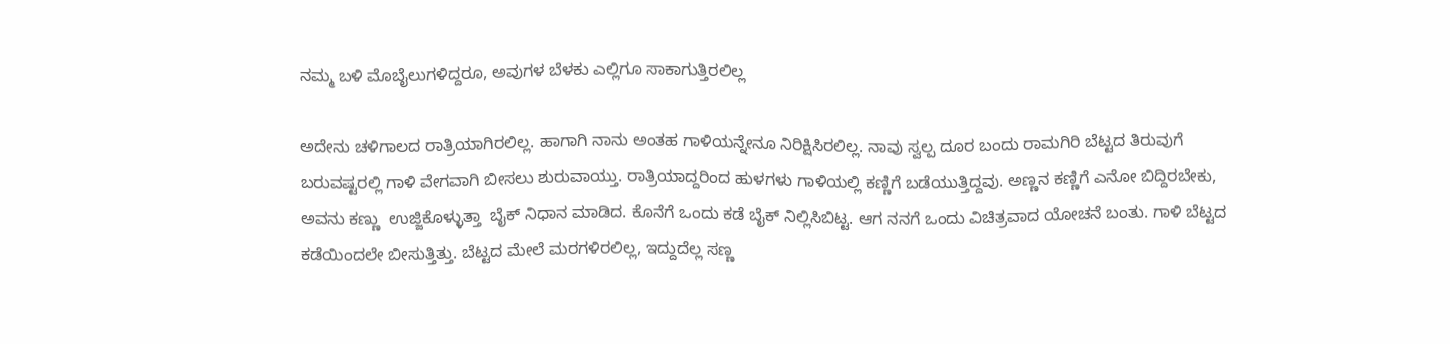ನಮ್ಮ ಬಳಿ ಮೊಬೈಲುಗಳಿದ್ದರೂ, ಅವುಗಳ ಬೆಳಕು ಎಲ್ಲಿಗೂ ಸಾಕಾಗುತ್ತಿರಲಿಲ್ಲ

ಅದೇನು ಚಳಿಗಾಲದ ರಾತ್ರಿಯಾಗಿರಲಿಲ್ಲ. ಹಾಗಾಗಿ ನಾನು ಅಂತಹ ಗಾಳಿಯನ್ನೇನೂ ನಿರಿಕ್ಷಿಸಿರಲಿಲ್ಲ. ನಾವು ಸ್ವಲ್ಪ ದೂರ ಬಂದು ರಾಮಗಿರಿ ಬೆಟ್ಟದ ತಿರುವುಗೆ ಬರುವಷ್ಟರಲ್ಲಿ ಗಾಳಿ ವೇಗವಾಗಿ ಬೀಸಲು ಶುರುವಾಯ್ತು. ರಾತ್ರಿಯಾದ್ದರಿಂದ ಹುಳಗಳು ಗಾಳಿಯಲ್ಲಿ ಕಣ್ಣಿಗೆ ಬಡೆಯುತ್ತಿದ್ದವು. ಅಣ್ಣನ ಕಣ್ಣಿಗೆ ಎನೋ ಬಿದ್ದಿರಬೇಕು, ಅವನು ಕಣ್ಣು  ಉಜ್ಜಿಕೊಳ್ಳುತ್ತಾ  ಬೈಕ್ ನಿಧಾನ ಮಾಡಿದ. ಕೊನೆಗೆ ಒಂದು ಕಡೆ ಬೈಕ್ ನಿಲ್ಲಿಸಿಬಿಟ್ಟ. ಆಗ ನನಗೆ ಒಂದು ವಿಚಿತ್ರವಾದ ಯೋಚನೆ ಬಂತು. ಗಾಳಿ ಬೆಟ್ಟದ ಕಡೆಯಿಂದಲೇ ಬೀಸುತ್ತಿತ್ತು. ಬೆಟ್ಟದ ಮೇಲೆ ಮರಗಳಿರಲಿಲ್ಲ, ಇದ್ದುದೆಲ್ಲ ಸಣ್ಣ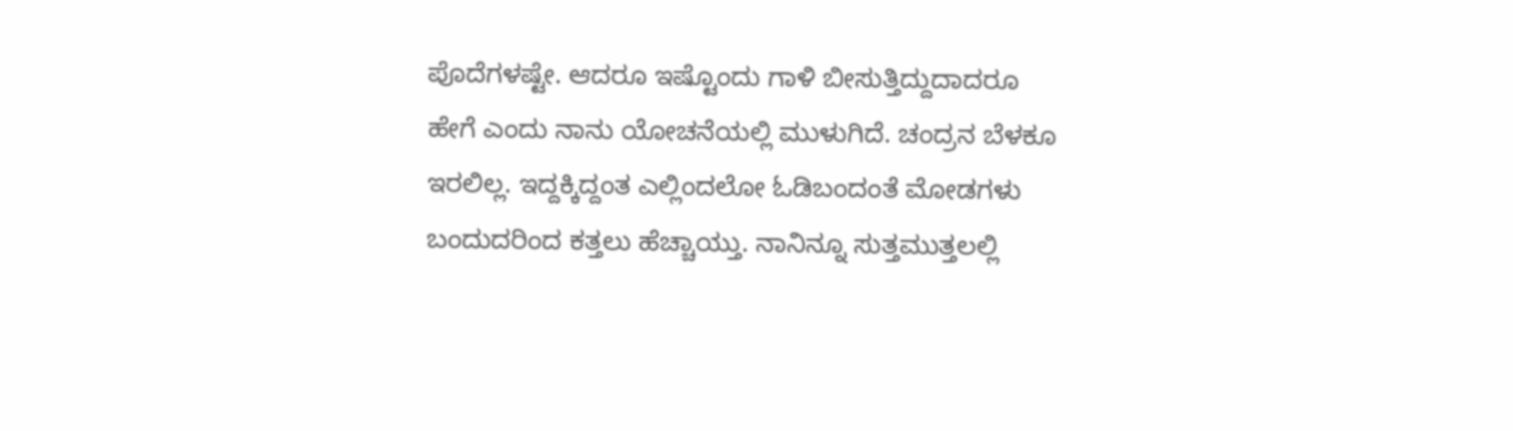ಪೊದೆಗಳಷ್ಟೇ. ಆದರೂ ಇಷ್ಟೊಂದು ಗಾಳಿ ಬೀಸುತ್ತಿದ್ದುದಾದರೂ ಹೇಗೆ ಎಂದು ನಾನು ಯೋಚನೆಯಲ್ಲಿ ಮುಳುಗಿದೆ. ಚಂದ್ರನ ಬೆಳಕೂ ಇರಲಿಲ್ಲ. ಇದ್ದಕ್ಕಿದ್ದಂತ ಎಲ್ಲಿಂದಲೋ ಓಡಿಬಂದಂತೆ ಮೋಡಗಳು ಬಂದುದರಿಂದ ಕತ್ತಲು ಹೆಚ್ಚಾಯ್ತು. ನಾನಿನ್ನೂ ಸುತ್ತಮುತ್ತಲಲ್ಲಿ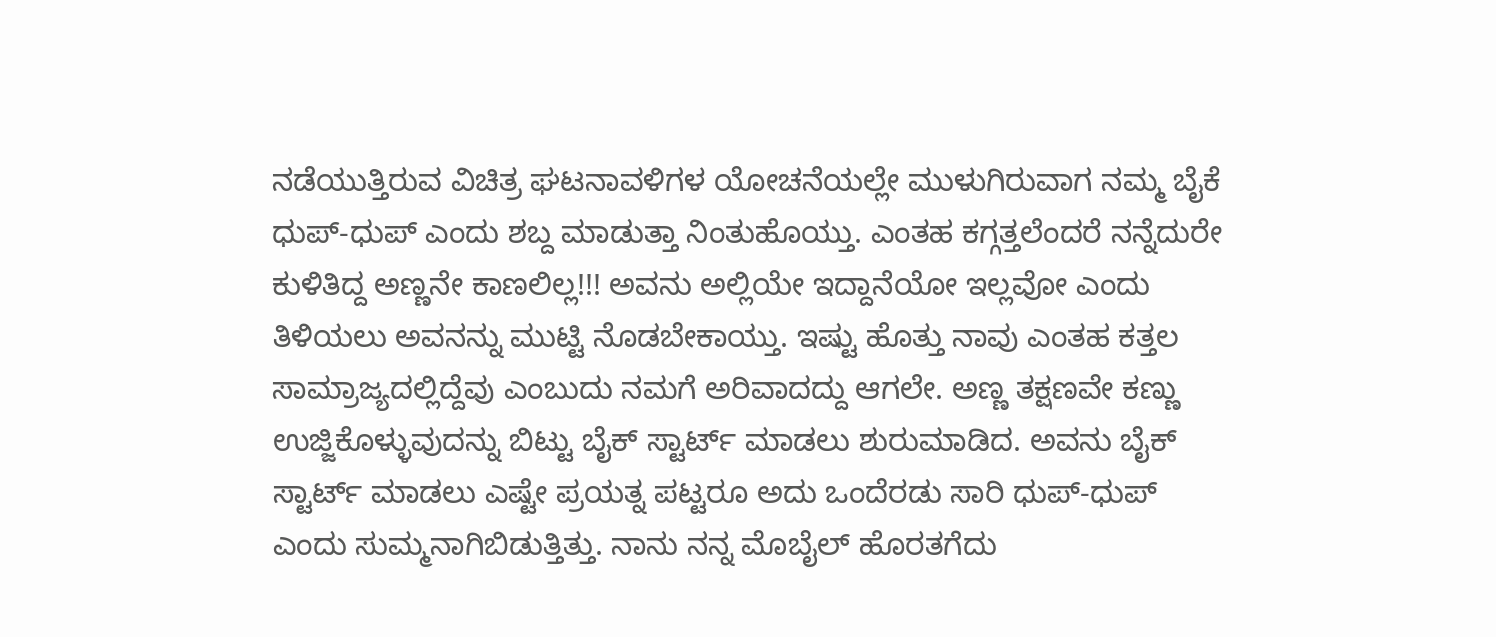ನಡೆಯುತ್ತಿರುವ ವಿಚಿತ್ರ ಘಟನಾವಳಿಗಳ ಯೋಚನೆಯಲ್ಲೇ ಮುಳುಗಿರುವಾಗ ನಮ್ಮ ಬೈಕೆ ಧುಪ್-ಧುಪ್ ಎಂದು ಶಬ್ದ ಮಾಡುತ್ತಾ ನಿಂತುಹೊಯ್ತು. ಎಂತಹ ಕಗ್ಗತ್ತಲೆಂದರೆ ನನ್ನೆದುರೇ ಕುಳಿತಿದ್ದ ಅಣ್ಣನೇ ಕಾಣಲಿಲ್ಲ!!! ಅವನು ಅಲ್ಲಿಯೇ ಇದ್ದಾನೆಯೋ ಇಲ್ಲವೋ ಎಂದು ತಿಳಿಯಲು ಅವನನ್ನು ಮುಟ್ಟಿ ನೊಡಬೇಕಾಯ್ತು. ಇಷ್ಟು ಹೊತ್ತು ನಾವು ಎಂತಹ ಕತ್ತಲ ಸಾಮ್ರಾಜ್ಯದಲ್ಲಿದ್ದೆವು ಎಂಬುದು ನಮಗೆ ಅರಿವಾದದ್ದು ಆಗಲೇ. ಅಣ್ಣ ತಕ್ಷಣವೇ ಕಣ್ಣು ಉಜ್ಜಿಕೊಳ್ಳುವುದನ್ನು ಬಿಟ್ಟು ಬೈಕ್ ಸ್ಟಾರ್ಟ್ ಮಾಡಲು ಶುರುಮಾಡಿದ. ಅವನು ಬೈಕ್ ಸ್ಟಾರ್ಟ್ ಮಾಡಲು ಎಷ್ಟೇ ಪ್ರಯತ್ನ ಪಟ್ಟರೂ ಅದು ಒಂದೆರಡು ಸಾರಿ ಧುಪ್-ಧುಪ್ ಎಂದು ಸುಮ್ಮನಾಗಿಬಿಡುತ್ತಿತ್ತು. ನಾನು ನನ್ನ ಮೊಬೈಲ್ ಹೊರತಗೆದು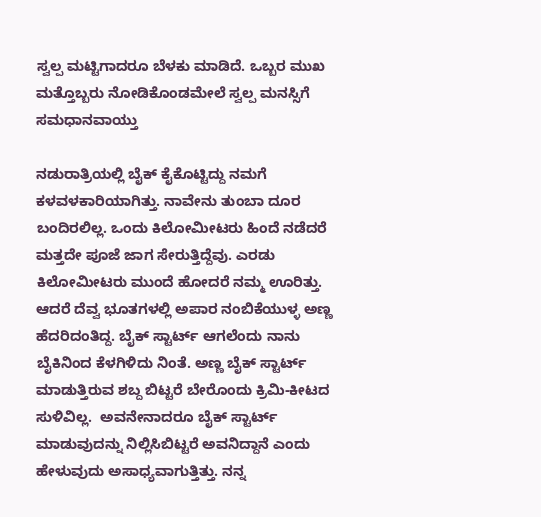ಸ್ವಲ್ಪ ಮಟ್ಟಿಗಾದರೂ ಬೆಳಕು ಮಾಡಿದೆ. ಒಬ್ಬರ ಮುಖ ಮತ್ತೊಬ್ಬರು ನೋಡಿಕೊಂಡಮೇಲೆ ಸ್ವಲ್ಪ ಮನಸ್ಸಿಗೆ ಸಮಧಾನವಾಯ್ತು

ನಡುರಾತ್ರಿಯಲ್ಲಿ ಬೈಕ್ ಕೈಕೊಟ್ಟಿದ್ದು ನಮಗೆ ಕಳವಳಕಾರಿಯಾಗಿತ್ತು. ನಾವೇನು ತುಂಬಾ ದೂರ ಬಂದಿರಲಿಲ್ಲ. ಒಂದು ಕಿಲೋಮೀಟರು ಹಿಂದೆ ನಡೆದರೆ ಮತ್ತದೇ ಪೂಜೆ ಜಾಗ ಸೇರುತ್ತಿದ್ದೆವು. ಎರಡು ಕಿಲೋಮೀಟರು ಮುಂದೆ ಹೋದರೆ ನಮ್ಮ ಊರಿತ್ತು.  ಆದರೆ ದೆವ್ವ ಭೂತಗಳಲ್ಲಿ ಅಪಾರ ನಂಬಿಕೆಯುಳ್ಳ ಅಣ್ಣ ಹೆದರಿದಂತಿದ್ದ. ಬೈಕ್ ಸ್ಟಾರ್ಟ್ ಆಗಲೆಂದು ನಾನು ಬೈಕಿನಿಂದ ಕೆಳಗಿಳಿದು ನಿಂತೆ. ಅಣ್ಣ ಬೈಕ್ ಸ್ಟಾರ್ಟ್ ಮಾಡುತ್ತಿರುವ ಶಬ್ದ ಬಿಟ್ಟರೆ ಬೇರೊಂದು ಕ್ರಿಮಿ-ಕೀಟದ ಸುಳಿವಿಲ್ಲ.  ಅವನೇನಾದರೂ ಬೈಕ್ ಸ್ಟಾರ್ಟ್ ಮಾಡುವುದನ್ನು ನಿಲ್ಲಿಸಿಬಿಟ್ಟರೆ ಅವನಿದ್ದಾನೆ ಎಂದು ಹೇಳುವುದು ಅಸಾಧ್ಯವಾಗುತ್ತಿತ್ತು. ನನ್ನ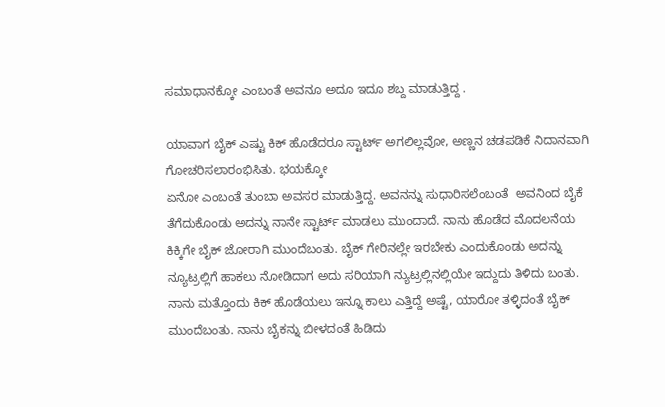ಸಮಾಧಾನಕ್ಕೋ ಎಂಬಂತೆ ಅವನೂ ಅದೂ ಇದೂ ಶಬ್ದ ಮಾಡುತ್ತಿದ್ದ .

ಯಾವಾಗ ಬೈಕ್ ಎಷ್ಟು ಕಿಕ್ ಹೊಡೆದರೂ ಸ್ಟಾರ್ಟ್ ಅಗಲಿಲ್ಲವೋ, ಅಣ್ಣನ ಚಡಪಡಿಕೆ ನಿದಾನವಾಗಿ ಗೋಚರಿಸಲಾರಂಭಿಸಿತು. ಭಯಕ್ಕೋ
ಏನೋ ಎಂಬಂತೆ ತುಂಬಾ ಅವಸರ ಮಾಡುತ್ತಿದ್ದ. ಅವನನ್ನು ಸುಧಾರಿಸಲೆಂಬಂತೆ  ಅವನಿಂದ ಬೈಕೆ ತೆಗೆದುಕೊಂಡು ಅದನ್ನು ನಾನೇ ಸ್ಟಾರ್ಟ್ ಮಾಡಲು ಮುಂದಾದೆ. ನಾನು ಹೊಡೆದ ಮೊದಲನೆಯ ಕಿಕ್ಕಿಗೇ ಬೈಕ್ ಜೋರಾಗಿ ಮುಂದೆಬಂತು. ಬೈಕ್ ಗೇರಿನಲ್ಲೇ ಇರಬೇಕು ಎಂದುಕೊಂಡು ಅದನ್ನು ನ್ಯೂಟ್ರಲ್ಲಿಗೆ ಹಾಕಲು ನೋಡಿದಾಗ ಅದು ಸರಿಯಾಗಿ ನ್ಯುಟ್ರಲ್ಲಿನಲ್ಲಿಯೇ ಇದ್ದುದು ತಿಳಿದು ಬಂತು. ನಾನು ಮತ್ತೊಂದು ಕಿಕ್ ಹೊಡೆಯಲು ಇನ್ನೂ ಕಾಲು ಎತ್ತಿದ್ದೆ ಅಷ್ಟೆ, ಯಾರೋ ತಳ್ಳಿದಂತೆ ಬೈಕ್ ಮುಂದೆಬಂತು. ನಾನು ಬೈಕನ್ನು ಬೀಳದಂತೆ ಹಿಡಿದು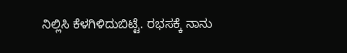ನಿಲ್ಲಿಸಿ ಕೆಳಗಿಳಿದುಬಿಟ್ಟೆ. ರಭಸಕ್ಕೆ ನಾನು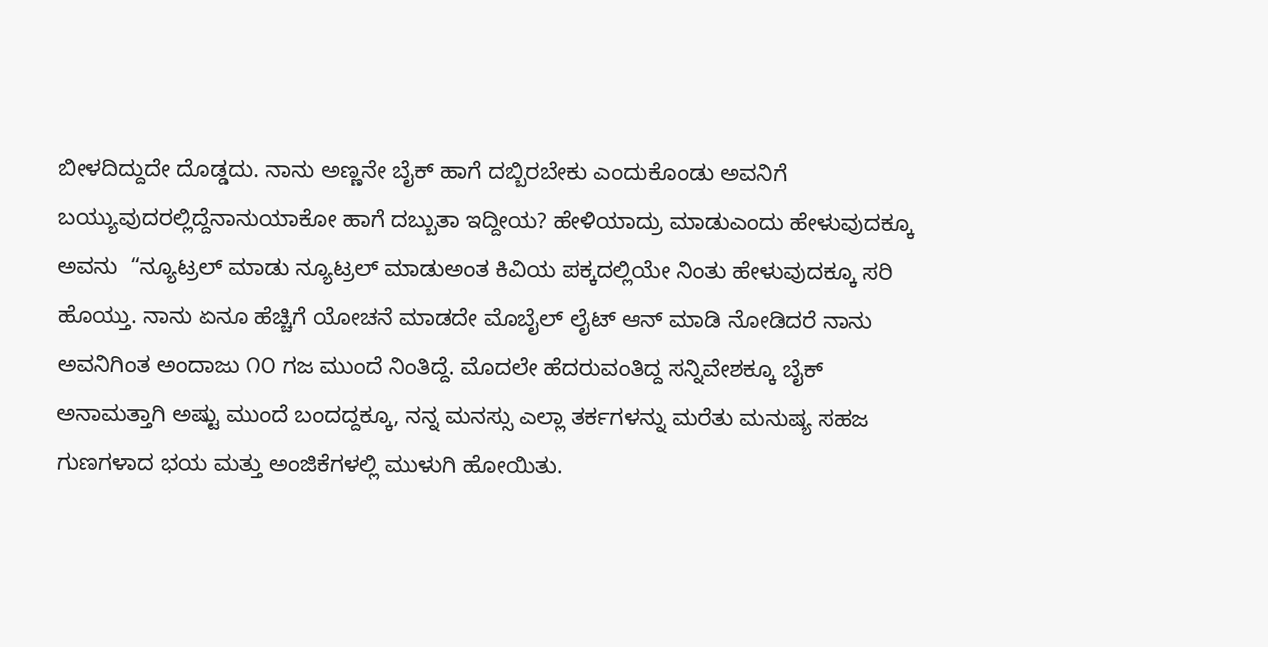ಬೀಳದಿದ್ದುದೇ ದೊಡ್ಡದು. ನಾನು ಅಣ್ಣನೇ ಬೈಕ್ ಹಾಗೆ ದಬ್ಬಿರಬೇಕು ಎಂದುಕೊಂಡು ಅವನಿಗೆ ಬಯ್ಯುವುದರಲ್ಲಿದ್ದೆನಾನುಯಾಕೋ ಹಾಗೆ ದಬ್ಬುತಾ ಇದ್ದೀಯ? ಹೇಳಿಯಾದ್ರು ಮಾಡುಎಂದು ಹೇಳುವುದಕ್ಕೂ ಅವನು  “ನ್ಯೂಟ್ರಲ್ ಮಾಡು ನ್ಯೂಟ್ರಲ್ ಮಾಡುಅಂತ ಕಿವಿಯ ಪಕ್ಕದಲ್ಲಿಯೇ ನಿಂತು ಹೇಳುವುದಕ್ಕೂ ಸರಿ ಹೊಯ್ತು. ನಾನು ಏನೂ ಹೆಚ್ಚಿಗೆ ಯೋಚನೆ ಮಾಡದೇ ಮೊಬೈಲ್ ಲೈಟ್ ಆನ್ ಮಾಡಿ ನೋಡಿದರೆ ನಾನು ಅವನಿಗಿಂತ ಅಂದಾಜು ೧೦ ಗಜ ಮುಂದೆ ನಿಂತಿದ್ದೆ. ಮೊದಲೇ ಹೆದರುವಂತಿದ್ದ ಸನ್ನಿವೇಶಕ್ಕೂ ಬೈಕ್ ಅನಾಮತ್ತಾಗಿ ಅಷ್ಟು ಮುಂದೆ ಬಂದದ್ದಕ್ಕೂ, ನನ್ನ ಮನಸ್ಸು ಎಲ್ಲಾ ತರ್ಕಗಳನ್ನು ಮರೆತು ಮನುಷ್ಯ ಸಹಜ ಗುಣಗಳಾದ ಭಯ ಮತ್ತು ಅಂಜಿಕೆಗಳಲ್ಲಿ ಮುಳುಗಿ ಹೋಯಿತು.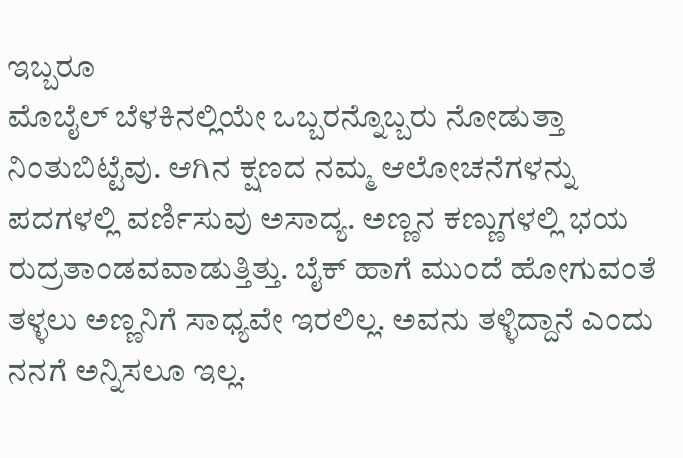ಇಬ್ಬರೂ
ಮೊಬೈಲ್ ಬೆಳಕಿನಲ್ಲಿಯೇ ಒಬ್ಬರನ್ನೊಬ್ಬರು ನೋಡುತ್ತಾ ನಿಂತುಬಿಟ್ಟೆವು. ಆಗಿನ ಕ್ಷಣದ ನಮ್ಮ ಆಲೋಚನೆಗಳನ್ನು ಪದಗಳಲ್ಲಿ ವರ್ಣಿಸುವು ಅಸಾದ್ಯ. ಅಣ್ಣನ ಕಣ್ಣುಗಳಲ್ಲಿ ಭಯ ರುದ್ರತಾಂಡವವಾಡುತ್ತಿತ್ತು. ಬೈಕ್ ಹಾಗೆ ಮುಂದೆ ಹೋಗುವಂತೆ ತಳ್ಳಲು ಅಣ್ಣನಿಗೆ ಸಾಧ್ಯವೇ ಇರಲಿಲ್ಲ. ಅವನು ತಳ್ಳಿದ್ದಾನೆ ಎಂದು ನನಗೆ ಅನ್ನಿಸಲೂ ಇಲ್ಲ.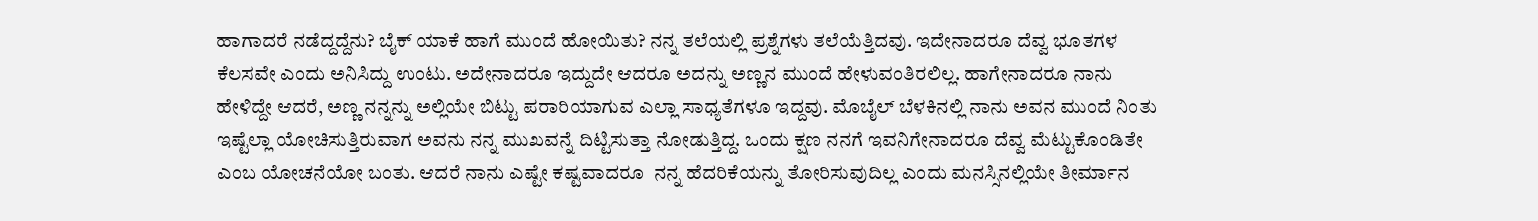ಹಾಗಾದರೆ ನಡೆದ್ದದ್ದೆನು? ಬೈಕ್ ಯಾಕೆ ಹಾಗೆ ಮುಂದೆ ಹೋಯಿತು? ನನ್ನ ತಲೆಯಲ್ಲಿ ಪ್ರಶ್ನೆಗಳು ತಲೆಯೆತ್ತಿದವು. ಇದೇನಾದರೂ ದೆವ್ವ ಭೂತಗಳ ಕೆಲಸವೇ ಎಂದು ಅನಿಸಿದ್ದು ಉಂಟು. ಅದೇನಾದರೂ ಇದ್ದುದೇ ಆದರೂ ಅದನ್ನು ಅಣ್ಣನ ಮುಂದೆ ಹೇಳುವಂತಿರಲಿಲ್ಲ. ಹಾಗೇನಾದರೂ ನಾನು ಹೇಳಿದ್ದೇ ಆದರೆ, ಅಣ್ಣ ನನ್ನನ್ನು ಅಲ್ಲಿಯೇ ಬಿಟ್ಟು ಪರಾರಿಯಾಗುವ ಎಲ್ಲಾ ಸಾಧ್ಯತೆಗಳೂ ಇದ್ದವು. ಮೊಬೈಲ್ ಬೆಳಕಿನಲ್ಲಿ ನಾನು ಅವನ ಮುಂದೆ ನಿಂತು ಇಷ್ಟೆಲ್ಲಾ ಯೋಚಿಸುತ್ತಿರುವಾಗ ಅವನು ನನ್ನ ಮುಖವನ್ನೆ ದಿಟ್ಟಿಸುತ್ತಾ ನೋಡುತ್ತಿದ್ದ. ಒಂದು ಕ್ಷಣ ನನಗೆ ಇವನಿಗೇನಾದರೂ ದೆವ್ವ ಮೆಟ್ಟುಕೊಂಡಿತೇ ಎಂಬ ಯೋಚನೆಯೋ ಬಂತು. ಆದರೆ ನಾನು ಎಷ್ಟೇ ಕಷ್ಟವಾದರೂ  ನನ್ನ ಹೆದರಿಕೆಯನ್ನು ತೋರಿಸುವುದಿಲ್ಲ ಎಂದು ಮನಸ್ಸಿನಲ್ಲಿಯೇ ತೀರ್ಮಾನ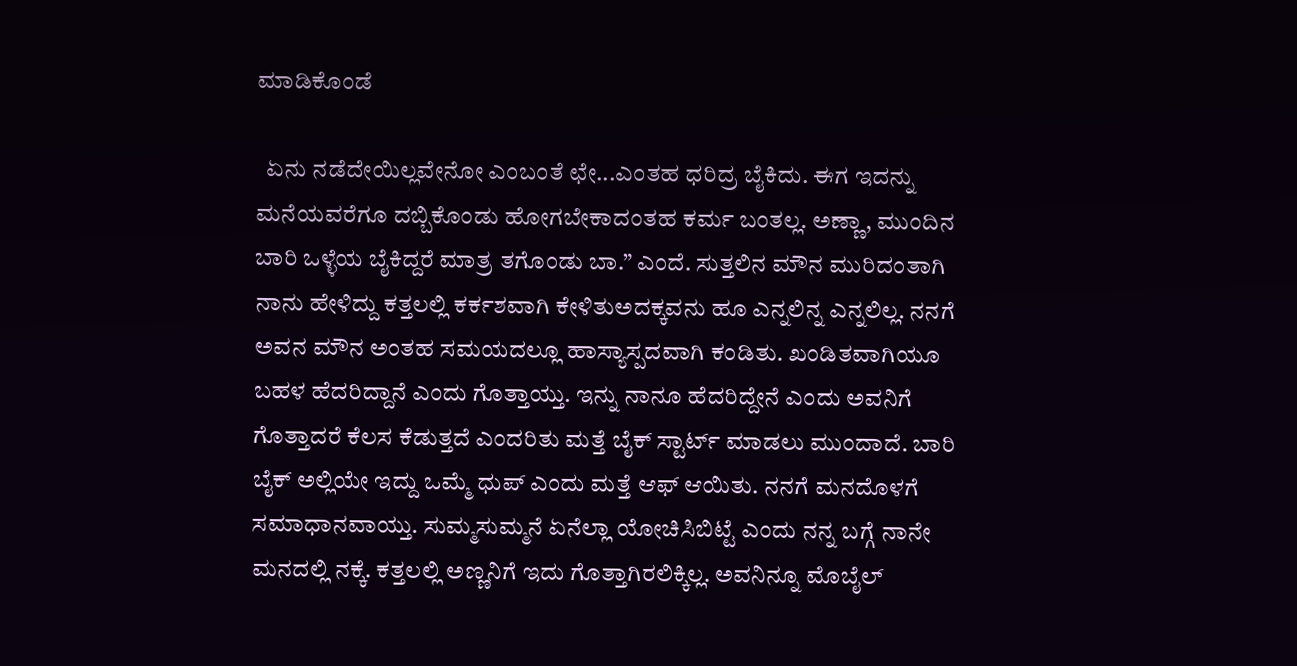ಮಾಡಿಕೊಂಡೆ

  ಏನು ನಡೆದೇಯಿಲ್ಲವೇನೋ ಎಂಬಂತೆ ಛೇ...ಎಂತಹ ಧರಿದ್ರ ಬೈಕಿದು. ಈಗ ಇದನ್ನು ಮನೆಯವರೆಗೂ ದಬ್ಬಿಕೊಂಡು ಹೋಗಬೇಕಾದಂತಹ ಕರ್ಮ ಬಂತಲ್ಲ. ಅಣ್ಣಾ, ಮುಂದಿನ ಬಾರಿ ಒಳ್ಳೆಯ ಬೈಕಿದ್ದರೆ ಮಾತ್ರ ತಗೊಂಡು ಬಾ.” ಎಂದೆ. ಸುತ್ತಲಿನ ಮೌನ ಮುರಿದಂತಾಗಿ ನಾನು ಹೇಳಿದ್ದು ಕತ್ತಲಲ್ಲಿ ಕರ್ಕಶವಾಗಿ ಕೇಳಿತುಅದಕ್ಕವನು ಹೂ ಎನ್ನಲಿನ್ನ ಎನ್ನಲಿಲ್ಲ. ನನಗೆ ಅವನ ಮೌನ ಅಂತಹ ಸಮಯದಲ್ಲೂ ಹಾಸ್ಯಾಸ್ಪದವಾಗಿ ಕಂಡಿತು. ಖಂಡಿತವಾಗಿಯೂ ಬಹಳ ಹೆದರಿದ್ದಾನೆ ಎಂದು ಗೊತ್ತಾಯ್ತು. ಇನ್ನು ನಾನೂ ಹೆದರಿದ್ದೇನೆ ಎಂದು ಅವನಿಗೆ ಗೊತ್ತಾದರೆ ಕೆಲಸ ಕೆಡುತ್ತದೆ ಎಂದರಿತು ಮತ್ತೆ ಬೈಕ್ ಸ್ಟಾರ್ಟ್ ಮಾಡಲು ಮುಂದಾದೆ. ಬಾರಿ ಬೈಕ್ ಅಲ್ಲಿಯೇ ಇದ್ದು ಒಮ್ಮೆ ಧುಪ್ ಎಂದು ಮತ್ತೆ ಆಫ್ ಆಯಿತು. ನನಗೆ ಮನದೊಳಗೆ ಸಮಾಧಾನವಾಯ್ತು. ಸುಮ್ಮಸುಮ್ಮನೆ ಏನೆಲ್ಲಾ ಯೋಚಿಸಿಬಿಟ್ಟೆ ಎಂದು ನನ್ನ ಬಗ್ಗೆ ನಾನೇ ಮನದಲ್ಲಿ ನಕ್ಕೆ. ಕತ್ತಲಲ್ಲಿ ಅಣ್ಣನಿಗೆ ಇದು ಗೊತ್ತಾಗಿರಲಿಕ್ಕಿಲ್ಲ. ಅವನಿನ್ನೂ ಮೊಬೈಲ್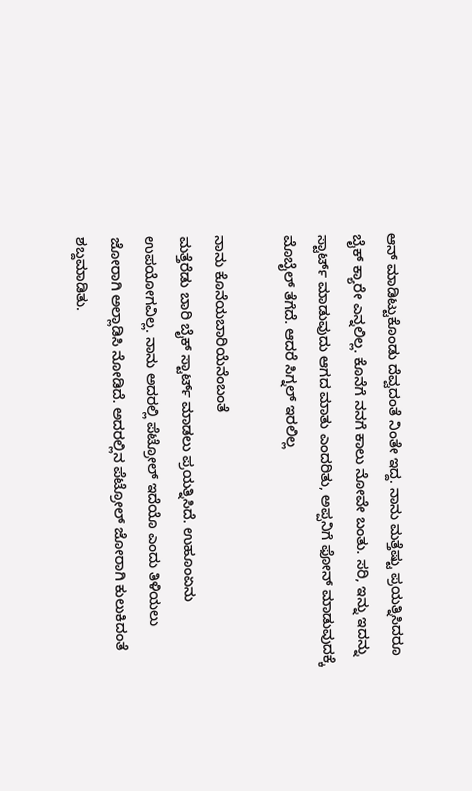ಆನ್ ಮಾಡಿಟ್ಟುಕೊಂಡು ದೆವ್ವದಂತೆ ನಿಂತೇ ಇದ್ದ. ನಾನು ಮತ್ತೆಷ್ಟು ಪ್ರಯತ್ನಿಸಿದರೂ ಬೈಕ್ ಕ್ಯಾರೇ ಎನ್ನಲಿಲ್ಲ. ಕೊನೆಗೆ ನನಗೆ ಕಾಲು ನೋವೇ ಬಂತು. ಸರಿ, ಇನ್ನು ಇದನ್ನು ಸ್ಟಾರ್ಟ್ ಮಾಡುವುದು ಆಗದ ಮಾತು ಎಂದರಿತು, ಅಪ್ಪನಿಗೆ ಫೋನ್ ಮಾಡುವುದಕ್ಕೆ ಮೊಬೈಲ್ ತೆಗೆದೆ. ಆದರೆ ಸಿಗ್ನಲ್ ಇರಲಿಲ್ಲ

ನಾನು ಕೊನೆಯಬಾರಿಯೆನೆಂಬಂತೆ
ಮತ್ತೆರೆಡು ಬಾರಿ ಬೈಕ್ ಸ್ಟಾರ್ಟ್ ಮಾಡಲು ಪ್ರಯತ್ನಿಸಿದೆ. ಉಹೂಂಏನು ಉಪಯೋಗವಿಲ್ಲ. ನಾನು ಅದರಲ್ಲಿ ಪೆಟ್ರೋಲ್ ಇದೆಯೊ ಎಂದು ತಿಳಿಯಲು ಜೋರಾಗಿ ಅಲ್ಲಾಡಿಸಿ ನೋಡಿದೆ. ಅದರಲ್ಲಿನ ಪೆಟ್ರೋಲ್ ಜೋರಾಗಿ ಕುಲುಕಿದಂತೆ ಶಬ್ದಮಾಡಿತು.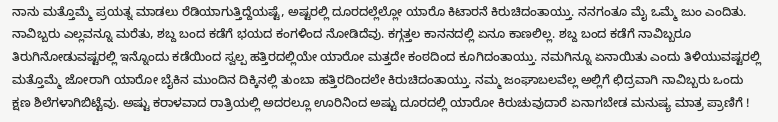ನಾನು ಮತ್ತೊಮ್ಮೆ ಪ್ರಯತ್ನ ಮಾಡಲು ರೆಡಿಯಾಗುತ್ತಿದ್ದೆಯಷ್ಟೆ, ಅಷ್ಟರಲ್ಲಿ ದೂರದಲ್ಲೆಲ್ಲೋ ಯಾರೊ ಕಿಟಾರನೆ ಕಿರುಚಿದಂತಾಯ್ತು. ನನಗಂತೂ ಮೈ ಒಮ್ಮೆ ಜುಂ ಎಂದಿತು. ನಾವಿಬ್ಬರು ಎಲ್ಲವನ್ನೂ ಮರೆತು, ಶಬ್ದ ಬಂದ ಕಡೆಗೆ ಭಯದ ಕಂಗಳಿಂದ ನೋಡಿದೆವು. ಕಗ್ಗತ್ತಲ ಕಾನನದಲ್ಲಿ ಏನೂ ಕಾಣಲಿಲ್ಲ. ಶಬ್ದ ಬಂದ ಕಡೆಗೆ ನಾವಿಬ್ಬರೂ ತಿರುಗಿನೋಡುವಷ್ಟರಲ್ಲಿ ಇನ್ನೊಂದು ಕಡೆಯಿಂದ ಸ್ವಲ್ಪ ಹತ್ತಿರದಲ್ಲಿಯೇ ಯಾರೋ ಮತ್ತದೇ ಕಂಠದಿಂದ ಕೂಗಿದಂತಾಯ್ತು. ನಮಗಿನ್ನೂ ಏನಾಯಿತು ಎಂದು ತಿಳಿಯುವಷ್ಟರಲ್ಲಿ ಮತ್ತೊಮ್ಮೆ ಜೋರಾಗಿ ಯಾರೋ ಬೈಕಿನ ಮುಂದಿನ ದಿಕ್ಕಿನಲ್ಲಿ ತುಂಬಾ ಹತ್ತಿರದಿಂದಲೇ ಕಿರುಚಿದಂತಾಯ್ತು. ನಮ್ಮ ಜಂಘಾಬಲವೆಲ್ಲ ಅಲ್ಲಿಗೆ ಛಿದ್ರವಾಗಿ ನಾವಿಬ್ಬರು ಒಂದು ಕ್ಷಣ ಶಿಲೆಗಳಾಗಿಬಿಟ್ಟೆವು. ಅಷ್ಟು ಕರಾಳವಾದ ರಾತ್ರಿಯಲ್ಲಿ ಅದರಲ್ಲೂ ಊರಿನಿಂದ ಅಷ್ಟು ದೂರದಲ್ಲಿ ಯಾರೋ ಕಿರುಚುವುದಾರೆ ಏನಾಗಬೇಡ ಮನುಷ್ಯ ಮಾತ್ರ ಪ್ರಾಣಿಗೆ !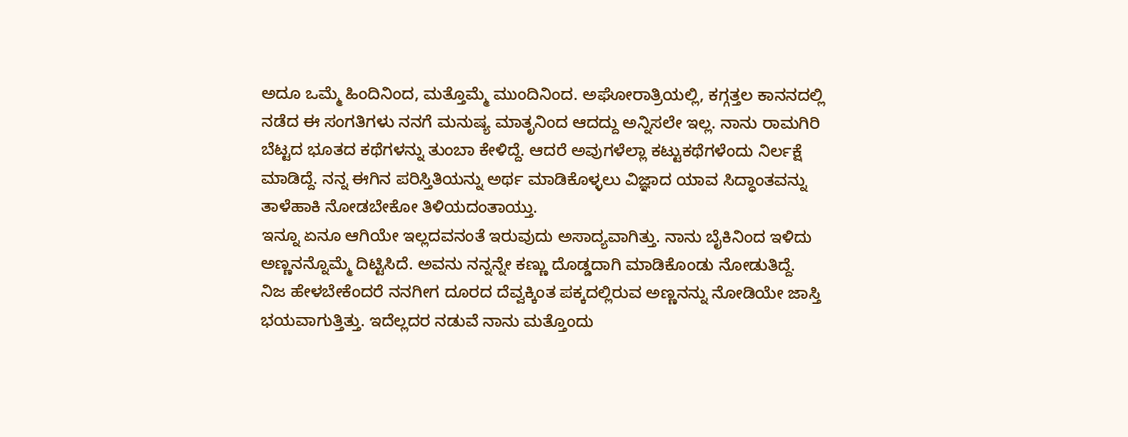ಅದೂ ಒಮ್ಮೆ ಹಿಂದಿನಿಂದ, ಮತ್ತೊಮ್ಮೆ ಮುಂದಿನಿಂದ. ಅಘೋರಾತ್ರಿಯಲ್ಲಿ, ಕಗ್ಗತ್ತಲ ಕಾನನದಲ್ಲಿ ನಡೆದ ಈ ಸಂಗತಿಗಳು ನನಗೆ ಮನುಷ್ಯ ಮಾತೃನಿಂದ ಆದದ್ದು ಅನ್ನಿಸಲೇ ಇಲ್ಲ. ನಾನು ರಾಮಗಿರಿ ಬೆಟ್ಟದ ಭೂತದ ಕಥೆಗಳನ್ನು ತುಂಬಾ ಕೇಳಿದ್ದೆ. ಆದರೆ ಅವುಗಳೆಲ್ಲಾ ಕಟ್ಟುಕಥೆಗಳೆಂದು ನಿರ್ಲಕ್ಷೆ ಮಾಡಿದ್ದೆ. ನನ್ನ ಈಗಿನ ಪರಿಸ್ತಿತಿಯನ್ನು ಅರ್ಥ ಮಾಡಿಕೊಳ್ಳಲು ವಿಜ್ಞಾದ ಯಾವ ಸಿದ್ಧಾಂತವನ್ನು ತಾಳೆಹಾಕಿ ನೋಡಬೇಕೋ ತಿಳಿಯದಂತಾಯ್ತು.
ಇನ್ನೂ ಏನೂ ಆಗಿಯೇ ಇಲ್ಲದವನಂತೆ ಇರುವುದು ಅಸಾದ್ಯವಾಗಿತ್ತು. ನಾನು ಬೈಕಿನಿಂದ ಇಳಿದು ಅಣ್ಣನನ್ನೊಮ್ಮೆ ದಿಟ್ಟಿಸಿದೆ. ಅವನು ನನ್ನನ್ನೇ ಕಣ್ಣು ದೊಡ್ಡದಾಗಿ ಮಾಡಿಕೊಂಡು ನೋಡುತಿದ್ದೆ. ನಿಜ ಹೇಳಬೇಕೆಂದರೆ ನನಗೀಗ ದೂರದ ದೆವ್ವಕ್ಕಿಂತ ಪಕ್ಕದಲ್ಲಿರುವ ಅಣ್ಣನನ್ನು ನೋಡಿಯೇ ಜಾಸ್ತಿ ಭಯವಾಗುತ್ತಿತ್ತು. ಇದೆಲ್ಲದರ ನಡುವೆ ನಾನು ಮತ್ತೊಂದು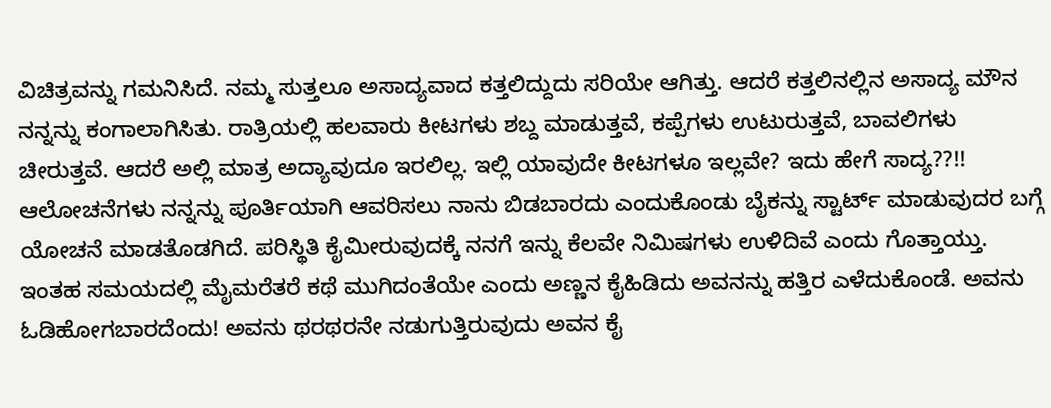ವಿಚಿತ್ರವನ್ನು ಗಮನಿಸಿದೆ. ನಮ್ಮ ಸುತ್ತಲೂ ಅಸಾದ್ಯವಾದ ಕತ್ತಲಿದ್ದುದು ಸರಿಯೇ ಆಗಿತ್ತು. ಆದರೆ ಕತ್ತಲಿನಲ್ಲಿನ ಅಸಾದ್ಯ ಮೌನ ನನ್ನನ್ನು ಕಂಗಾಲಾಗಿಸಿತು. ರಾತ್ರಿಯಲ್ಲಿ ಹಲವಾರು ಕೀಟಗಳು ಶಬ್ದ ಮಾಡುತ್ತವೆ, ಕಪ್ಪೆಗಳು ಉಟುರುತ್ತವೆ, ಬಾವಲಿಗಳು ಚೀರುತ್ತವೆ. ಆದರೆ ಅಲ್ಲಿ ಮಾತ್ರ ಅದ್ಯಾವುದೂ ಇರಲಿಲ್ಲ. ಇಲ್ಲಿ ಯಾವುದೇ ಕೀಟಗಳೂ ಇಲ್ಲವೇ? ಇದು ಹೇಗೆ ಸಾದ್ಯ??!! ಆಲೋಚನೆಗಳು ನನ್ನನ್ನು ಪೂರ್ತಿಯಾಗಿ ಆವರಿಸಲು ನಾನು ಬಿಡಬಾರದು ಎಂದುಕೊಂಡು ಬೈಕನ್ನು ಸ್ಟಾರ್ಟ್ ಮಾಡುವುದರ ಬಗ್ಗೆ ಯೋಚನೆ ಮಾಡತೊಡಗಿದೆ. ಪರಿಸ್ಥಿತಿ ಕೈಮೀರುವುದಕ್ಕೆ ನನಗೆ ಇನ್ನು ಕೆಲವೇ ನಿಮಿಷಗಳು ಉಳಿದಿವೆ ಎಂದು ಗೊತ್ತಾಯ್ತು. ಇಂತಹ ಸಮಯದಲ್ಲಿ ಮೈಮರೆತರೆ ಕಥೆ ಮುಗಿದಂತೆಯೇ ಎಂದು ಅಣ್ಣನ ಕೈಹಿಡಿದು ಅವನನ್ನು ಹತ್ತಿರ ಎಳೆದುಕೊಂಡೆ. ಅವನು ಓಡಿಹೋಗಬಾರದೆಂದು! ಅವನು ಥರಥರನೇ ನಡುಗುತ್ತಿರುವುದು ಅವನ ಕೈ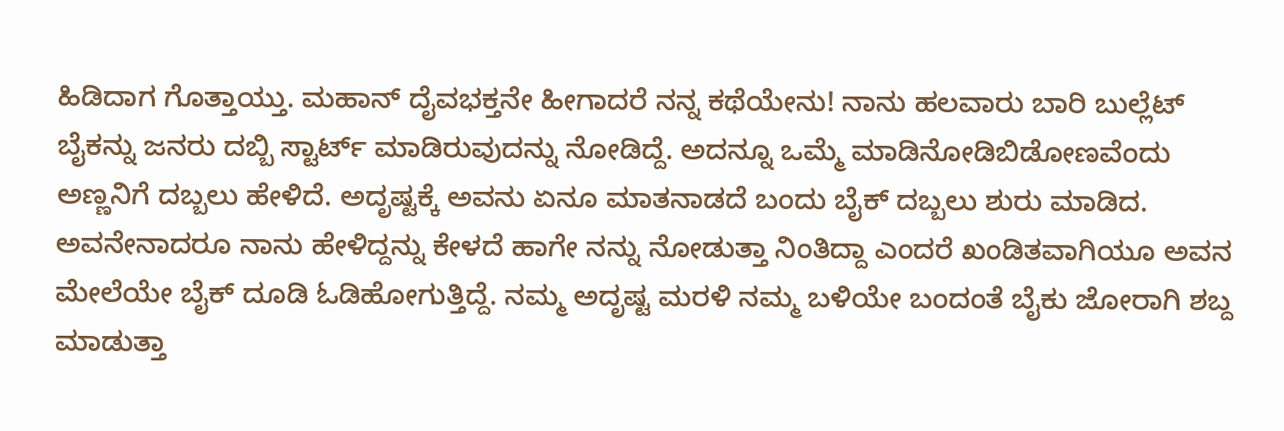ಹಿಡಿದಾಗ ಗೊತ್ತಾಯ್ತು. ಮಹಾನ್ ದೈವಭಕ್ತನೇ ಹೀಗಾದರೆ ನನ್ನ ಕಥೆಯೇನು! ನಾನು ಹಲವಾರು ಬಾರಿ ಬುಲ್ಲೆಟ್ ಬೈಕನ್ನು ಜನರು ದಬ್ಬಿ ಸ್ಟಾರ್ಟ್ ಮಾಡಿರುವುದನ್ನು ನೋಡಿದ್ದೆ. ಅದನ್ನೂ ಒಮ್ಮೆ ಮಾಡಿನೋಡಿಬಿಡೋಣವೆಂದು ಅಣ್ಣನಿಗೆ ದಬ್ಬಲು ಹೇಳಿದೆ. ಅದೃಷ್ಟಕ್ಕೆ ಅವನು ಏನೂ ಮಾತನಾಡದೆ ಬಂದು ಬೈಕ್ ದಬ್ಬಲು ಶುರು ಮಾಡಿದ. ಅವನೇನಾದರೂ ನಾನು ಹೇಳಿದ್ದನ್ನು ಕೇಳದೆ ಹಾಗೇ ನನ್ನು ನೋಡುತ್ತಾ ನಿಂತಿದ್ದಾ ಎಂದರೆ ಖಂಡಿತವಾಗಿಯೂ ಅವನ ಮೇಲೆಯೇ ಬೈಕ್ ದೂಡಿ ಓಡಿಹೋಗುತ್ತಿದ್ದೆ. ನಮ್ಮ ಅದೃಷ್ಟ ಮರಳಿ ನಮ್ಮ ಬಳಿಯೇ ಬಂದಂತೆ ಬೈಕು ಜೋರಾಗಿ ಶಬ್ದ ಮಾಡುತ್ತಾ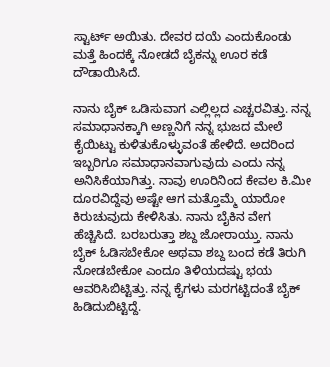ಸ್ಟಾರ್ಟ್ ಅಯಿತು. ದೇವರ ದಯೆ ಎಂದುಕೊಂಡು ಮತ್ತೆ ಹಿಂದಕ್ಕೆ ನೋಡದೆ ಬೈಕನ್ನು ಊರ ಕಡೆ ದೌಡಾಯಿಸಿದೆ.

ನಾನು ಬೈಕ್ ಒಡಿಸುವಾಗ ಎಲ್ಲಿಲ್ಲದ ಎಚ್ಚರವಿತ್ತು. ನನ್ನ ಸಮಾಧಾನಕ್ಕಾಗಿ ಅಣ್ಣನಿಗೆ ನನ್ನ ಭುಜದ ಮೇಲೆ ಕೈಯಿಟ್ಟು ಕುಳಿತುಕೊಳ್ಳುವಂತೆ ಹೇಳಿದೆ. ಅದರಿಂದ ಇಬ್ಬರಿಗೂ ಸಮಾಧಾನವಾಗುವುದು ಎಂದು ನನ್ನ ಅನಿಸಿಕೆಯಾಗಿತ್ತು. ನಾವು ಊರಿನಿಂದ ಕೇವಲ ಕಿ.ಮೀ ದೂರವಿದ್ದೆವು ಅಷ್ಟೇ ಆಗ ಮತ್ತೊಮ್ಮೆ ಯಾರೋ ಕಿರುಚುವುದು ಕೇಳಿಸಿತು. ನಾನು ಬೈಕಿನ ವೇಗ ಹೆಚ್ಚಿಸಿದೆ. ಬರಬರುತ್ತಾ ಶಬ್ದ ಜೋರಾಯ್ತು. ನಾನು ಬೈಕ್ ಓಡಿಸಬೇಕೋ ಅಥವಾ ಶಬ್ದ ಬಂದ ಕಡೆ ತಿರುಗಿ ನೋಡಬೇಕೋ ಎಂದೂ ತಿಳಿಯದಷ್ಟು ಭಯ ಆವರಿಸಿಬಿಟ್ಟಿತ್ತು. ನನ್ನ ಕೈಗಳು ಮರಗಟ್ಟಿದಂತೆ ಬೈಕ್ ಹಿಡಿದುಬಿಟ್ಟಿದ್ದೆ.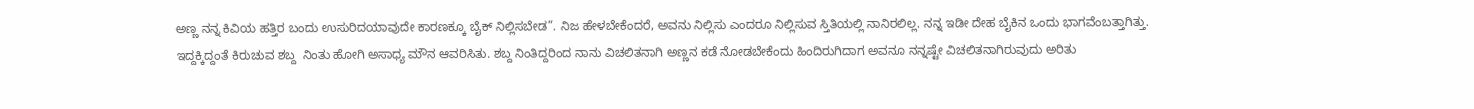ಅಣ್ಣ ನನ್ನ ಕಿವಿಯ ಹತ್ತಿರ ಬಂದು ಉಸುರಿದಯಾವುದೇ ಕಾರಣಕ್ಕೂ ಬೈಕ್ ನಿಲ್ಲಿಸಬೇಡ”. ನಿಜ ಹೇಳಬೇಕೆಂದರೆ, ಅವನು ನಿಲ್ಲಿಸು ಎಂದರೂ ನಿಲ್ಲಿಸುವ ಸ್ತಿತಿಯಲ್ಲಿ ನಾನಿರಲಿಲ್ಲ. ನನ್ನ ಇಡೀ ದೇಹ ಬೈಕಿನ ಒಂದು ಭಾಗವೆಂಬತ್ತಾಗಿತ್ತು. ಇದ್ದಕ್ಕಿದ್ದಂತೆ ಕಿರುಚುವ ಶಬ್ದ  ನಿಂತು ಹೋಗಿ ಅಸಾಧ್ಯ ಮೌನ ಆವರಿಸಿತು. ಶಬ್ದ ನಿಂತಿದ್ದರಿಂದ ನಾನು ವಿಚಲಿತನಾಗಿ ಅಣ್ಣನ ಕಡೆ ನೋಡಬೇಕೆಂದು ಹಿಂದಿರುಗಿದಾಗ ಅವನೂ ನನ್ನಷ್ಟೇ ವಿಚಲಿತನಾಗಿರುವುದು ಅರಿತು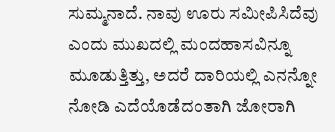ಸುಮ್ಮನಾದೆ. ನಾವು ಊರು ಸಮೀಪಿಸಿದೆವು ಎಂದು ಮುಖದಲ್ಲಿ ಮಂದಹಾಸವಿನ್ನೂ ಮೂಡುತ್ತಿತ್ತು, ಅದರೆ ದಾರಿಯಲ್ಲಿ ಎನನ್ನೋ ನೋಡಿ ಎದೆಯೊಡೆದಂತಾಗಿ ಜೋರಾಗಿ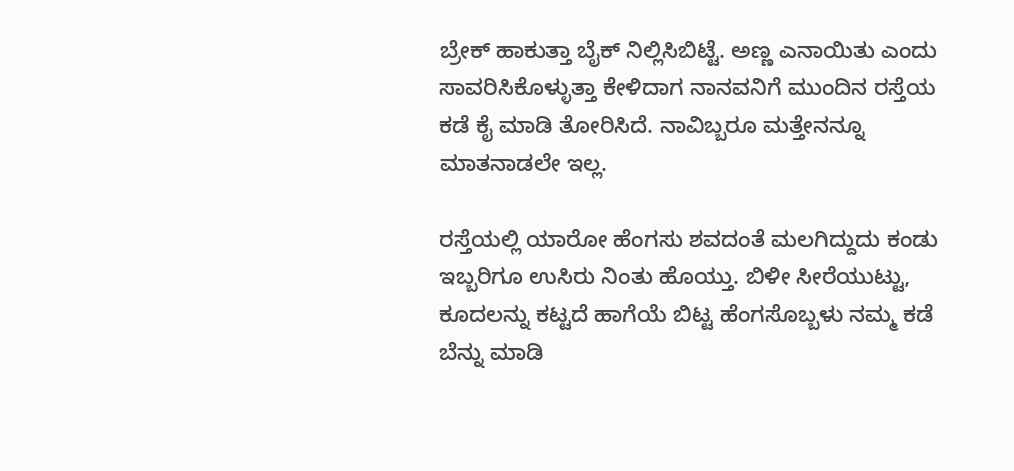ಬ್ರೇಕ್ ಹಾಕುತ್ತಾ ಬೈಕ್ ನಿಲ್ಲಿಸಿಬಿಟ್ಟೆ. ಅಣ್ಣ ಎನಾಯಿತು ಎಂದು ಸಾವರಿಸಿಕೊಳ್ಳುತ್ತಾ ಕೇಳಿದಾಗ ನಾನವನಿಗೆ ಮುಂದಿನ ರಸ್ತೆಯ ಕಡೆ ಕೈ ಮಾಡಿ ತೋರಿಸಿದೆ. ನಾವಿಬ್ಬರೂ ಮತ್ತೇನನ್ನೂ ಮಾತನಾಡಲೇ ಇಲ್ಲ.

ರಸ್ತೆಯಲ್ಲಿ ಯಾರೋ ಹೆಂಗಸು ಶವದಂತೆ ಮಲಗಿದ್ದುದು ಕಂಡು ಇಬ್ಬರಿಗೂ ಉಸಿರು ನಿಂತು ಹೊಯ್ತು. ಬಿಳೀ ಸೀರೆಯುಟ್ಟು, ಕೂದಲನ್ನು ಕಟ್ಟದೆ ಹಾಗೆಯೆ ಬಿಟ್ಟ ಹೆಂಗಸೊಬ್ಬಳು ನಮ್ಮ ಕಡೆ ಬೆನ್ನು ಮಾಡಿ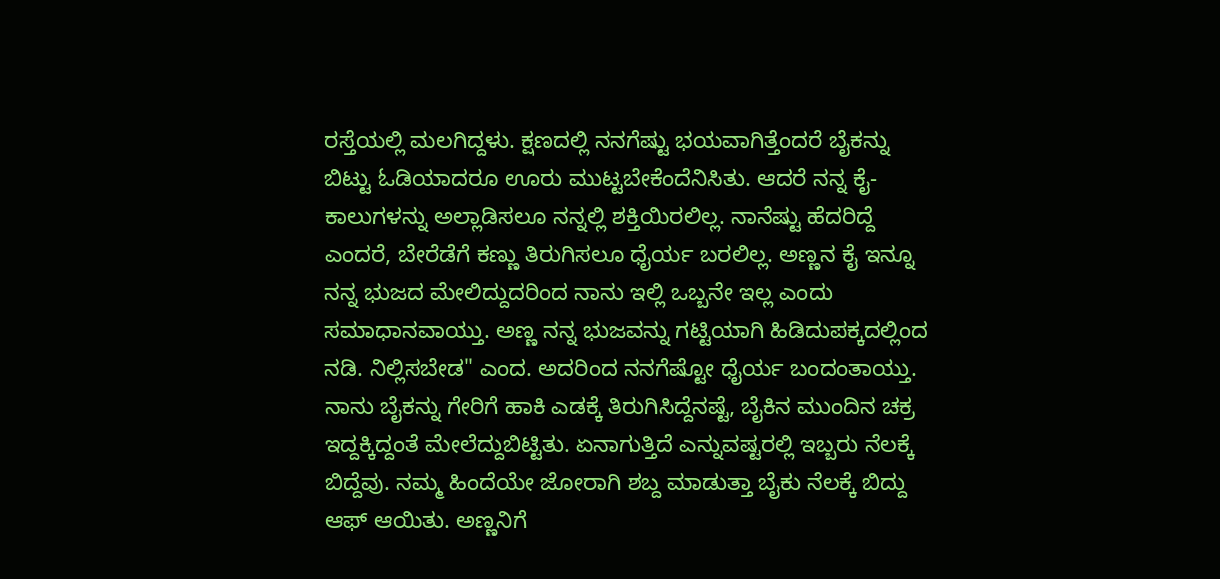ರಸ್ತೆಯಲ್ಲಿ ಮಲಗಿದ್ದಳು. ಕ್ಷಣದಲ್ಲಿ ನನಗೆಷ್ಟು ಭಯವಾಗಿತ್ತೆಂದರೆ ಬೈಕನ್ನು ಬಿಟ್ಟು ಓಡಿಯಾದರೂ ಊರು ಮುಟ್ಟಬೇಕೆಂದೆನಿಸಿತು. ಆದರೆ ನನ್ನ ಕೈ-ಕಾಲುಗಳನ್ನು ಅಲ್ಲಾಡಿಸಲೂ ನನ್ನಲ್ಲಿ ಶಕ್ತಿಯಿರಲಿಲ್ಲ. ನಾನೆಷ್ಟು ಹೆದರಿದ್ದೆ ಎಂದರೆ, ಬೇರೆಡೆಗೆ ಕಣ್ಣು ತಿರುಗಿಸಲೂ ಧೈರ್ಯ ಬರಲಿಲ್ಲ. ಅಣ್ಣನ ಕೈ ಇನ್ನೂ ನನ್ನ ಭುಜದ ಮೇಲಿದ್ದುದರಿಂದ ನಾನು ಇಲ್ಲಿ ಒಬ್ಬನೇ ಇಲ್ಲ ಎಂದು ಸಮಾಧಾನವಾಯ್ತು. ಅಣ್ಣ ನನ್ನ ಭುಜವನ್ನು ಗಟ್ಟಿಯಾಗಿ ಹಿಡಿದುಪಕ್ಕದಲ್ಲಿಂದ ನಡಿ. ನಿಲ್ಲಿಸಬೇಡ" ಎಂದ. ಅದರಿಂದ ನನಗೆಷ್ಟೋ ಧೈರ್ಯ ಬಂದಂತಾಯ್ತು. ನಾನು ಬೈಕನ್ನು ಗೇರಿಗೆ ಹಾಕಿ ಎಡಕ್ಕೆ ತಿರುಗಿಸಿದ್ದೆನಷ್ಟೆ, ಬೈಕಿನ ಮುಂದಿನ ಚಕ್ರ ಇದ್ದಕ್ಕಿದ್ದಂತೆ ಮೇಲೆದ್ದುಬಿಟ್ಟಿತು. ಏನಾಗುತ್ತಿದೆ ಎನ್ನುವಷ್ಟರಲ್ಲಿ ಇಬ್ಬರು ನೆಲಕ್ಕೆ ಬಿದ್ದೆವು. ನಮ್ಮ ಹಿಂದೆಯೇ ಜೋರಾಗಿ ಶಬ್ದ ಮಾಡುತ್ತಾ ಬೈಕು ನೆಲಕ್ಕೆ ಬಿದ್ದು ಆಫ್ ಆಯಿತು. ಅಣ್ಣನಿಗೆ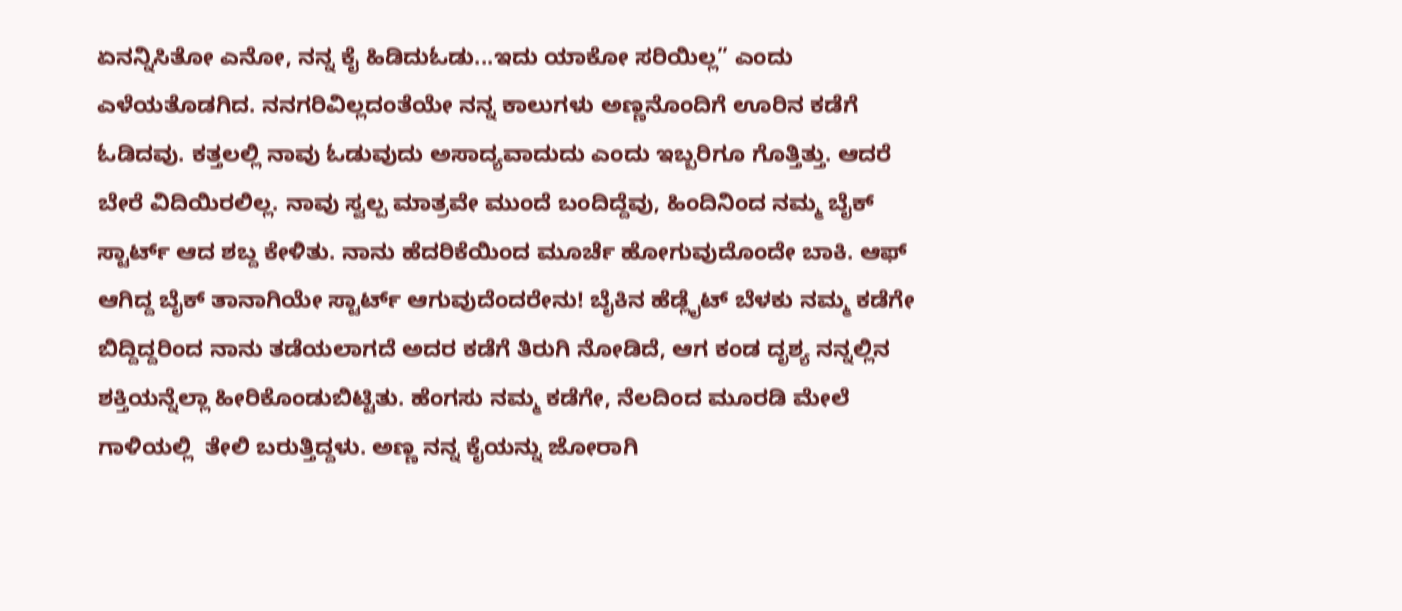ಏನನ್ನಿಸಿತೋ ಎನೋ, ನನ್ನ ಕೈ ಹಿಡಿದುಓಡು...ಇದು ಯಾಕೋ ಸರಿಯಿಲ್ಲ” ಎಂದು ಎಳೆಯತೊಡಗಿದ. ನನಗರಿವಿಲ್ಲದಂತೆಯೇ ನನ್ನ ಕಾಲುಗಳು ಅಣ್ಣನೊಂದಿಗೆ ಊರಿನ ಕಡೆಗೆ  ಓಡಿದವು. ಕತ್ತಲಲ್ಲಿ ನಾವು ಓಡುವುದು ಅಸಾದ್ಯವಾದುದು ಎಂದು ಇಬ್ಬರಿಗೂ ಗೊತ್ತಿತ್ತು. ಆದರೆ ಬೇರೆ ವಿದಿಯಿರಲಿಲ್ಲ. ನಾವು ಸ್ವಲ್ಪ ಮಾತ್ರವೇ ಮುಂದೆ ಬಂದಿದ್ದೆವು, ಹಿಂದಿನಿಂದ ನಮ್ಮ ಬೈಕ್ ಸ್ಟಾರ್ಟ್ ಆದ ಶಬ್ದ ಕೇಳಿತು. ನಾನು ಹೆದರಿಕೆಯಿಂದ ಮೂರ್ಚೆ ಹೋಗುವುದೊಂದೇ ಬಾಕಿ. ಆಫ್ ಆಗಿದ್ದ ಬೈಕ್ ತಾನಾಗಿಯೇ ಸ್ಟಾರ್ಟ್ ಆಗುವುದೆಂದರೇನು! ಬೈಕಿನ ಹೆಡ್ಲೈಟ್ ಬೆಳಕು ನಮ್ಮ ಕಡೆಗೇ ಬಿದ್ದಿದ್ದರಿಂದ ನಾನು ತಡೆಯಲಾಗದೆ ಅದರ ಕಡೆಗೆ ತಿರುಗಿ ನೋಡಿದೆ, ಆಗ ಕಂಡ ದೃಶ್ಯ ನನ್ನಲ್ಲಿನ ಶಕ್ತಿಯನ್ನೆಲ್ಲಾ ಹೀರಿಕೊಂಡುಬಿಟ್ಟಿತು. ಹೆಂಗಸು ನಮ್ಮ ಕಡೆಗೇ, ನೆಲದಿಂದ ಮೂರಡಿ ಮೇಲೆ ಗಾಳಿಯಲ್ಲಿ  ತೇಲಿ ಬರುತ್ತಿದ್ದಳು. ಅಣ್ಣ ನನ್ನ ಕೈಯನ್ನು ಜೋರಾಗಿ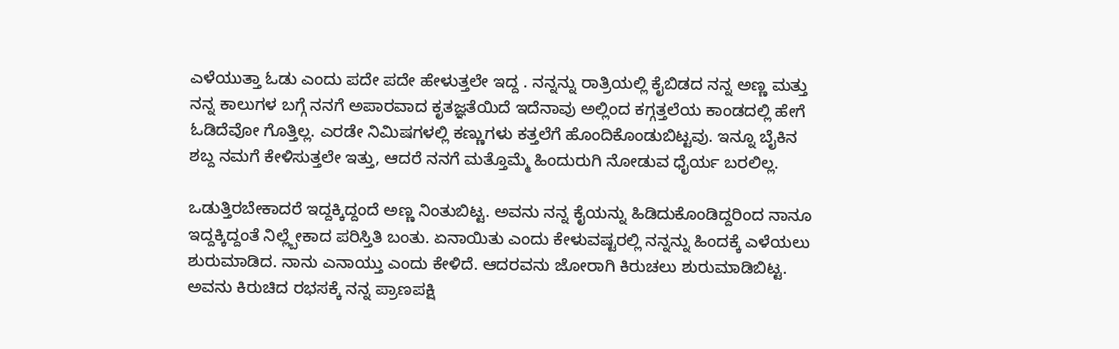ಎಳೆಯುತ್ತಾ ಓಡು ಎಂದು ಪದೇ ಪದೇ ಹೇಳುತ್ತಲೇ ಇದ್ದ . ನನ್ನನ್ನು ರಾತ್ರಿಯಲ್ಲಿ ಕೈಬಿಡದ ನನ್ನ ಅಣ್ಣ ಮತ್ತು ನನ್ನ ಕಾಲುಗಳ ಬಗ್ಗೆ ನನಗೆ ಅಪಾರವಾದ ಕೃತಜ್ಞತೆಯಿದೆ ಇದೆನಾವು ಅಲ್ಲಿಂದ ಕಗ್ಗತ್ತಲೆಯ ಕಾಂಡದಲ್ಲಿ ಹೇಗೆ ಓಡಿದೆವೋ ಗೊತ್ತಿಲ್ಲ. ಎರಡೇ ನಿಮಿಷಗಳಲ್ಲಿ ಕಣ್ಣುಗಳು ಕತ್ತಲೆಗೆ ಹೊಂದಿಕೊಂಡುಬಿಟ್ಟವು. ಇನ್ನೂ ಬೈಕಿನ ಶಬ್ದ ನಮಗೆ ಕೇಳಿಸುತ್ತಲೇ ಇತ್ತು, ಆದರೆ ನನಗೆ ಮತ್ತೊಮ್ಮೆ ಹಿಂದುರುಗಿ ನೋಡುವ ಧೈರ್ಯ ಬರಲಿಲ್ಲ.

ಒಡುತ್ತಿರಬೇಕಾದರೆ ಇದ್ದಕ್ಕಿದ್ದಂದೆ ಅಣ್ಣ ನಿಂತುಬಿಟ್ಟ. ಅವನು ನನ್ನ ಕೈಯನ್ನು ಹಿಡಿದುಕೊಂಡಿದ್ದರಿಂದ ನಾನೂ ಇದ್ದಕ್ಕಿದ್ದಂತೆ ನಿಲ್ಲ್ಬೇಕಾದ ಪರಿಸ್ತಿತಿ ಬಂತು. ಏನಾಯಿತು ಎಂದು ಕೇಳುವಷ್ಟರಲ್ಲಿ ನನ್ನನ್ನು ಹಿಂದಕ್ಕೆ ಎಳೆಯಲು ಶುರುಮಾಡಿದ. ನಾನು ಎನಾಯ್ತು ಎಂದು ಕೇಳಿದೆ. ಆದರವನು ಜೋರಾಗಿ ಕಿರುಚಲು ಶುರುಮಾಡಿಬಿಟ್ಟ. ಅವನು ಕಿರುಚಿದ ರಭಸಕ್ಕೆ ನನ್ನ ಪ್ರಾಣಪಕ್ಷಿ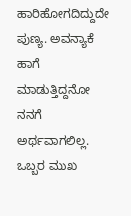ಹಾರಿಹೋಗದಿದ್ದುದೇ ಪುಣ್ಯ. ಅವನ್ಯಾಕೆ ಹಾಗೆ ಮಾಡುತ್ತಿದ್ದನೋ ನನಗೆ ಅರ್ಥವಾಗಲಿಲ್ಲ. ಒಬ್ಬರ ಮುಖ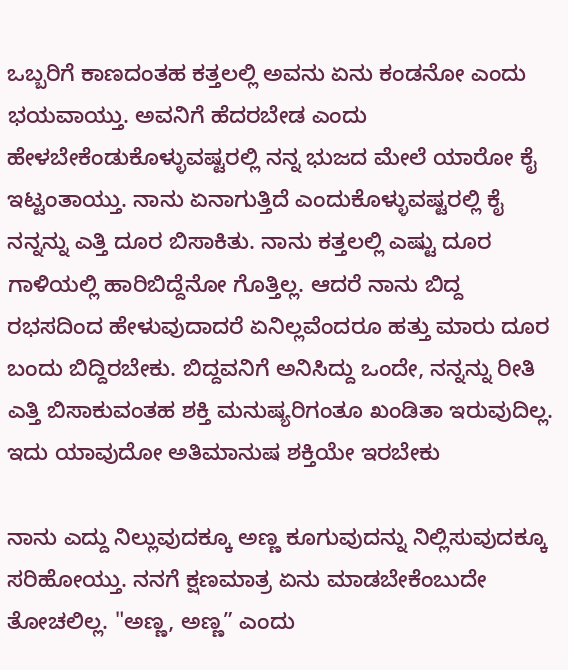ಒಬ್ಬರಿಗೆ ಕಾಣದಂತಹ ಕತ್ತಲಲ್ಲಿ ಅವನು ಏನು ಕಂಡನೋ ಎಂದು ಭಯವಾಯ್ತು. ಅವನಿಗೆ ಹೆದರಬೇಡ ಎಂದು ಹೇಳಬೇಕೆಂಡುಕೊಳ್ಳುವಷ್ಟರಲ್ಲಿ ನನ್ನ ಭುಜದ ಮೇಲೆ ಯಾರೋ ಕೈ ಇಟ್ಟಂತಾಯ್ತು. ನಾನು ಏನಾಗುತ್ತಿದೆ ಎಂದುಕೊಳ್ಳುವಷ್ಟರಲ್ಲಿ ಕೈ ನನ್ನನ್ನು ಎತ್ತಿ ದೂರ ಬಿಸಾಕಿತು. ನಾನು ಕತ್ತಲಲ್ಲಿ ಎಷ್ಟು ದೂರ ಗಾಳಿಯಲ್ಲಿ ಹಾರಿಬಿದ್ದೆನೋ ಗೊತ್ತಿಲ್ಲ. ಆದರೆ ನಾನು ಬಿದ್ದ ರಭಸದಿಂದ ಹೇಳುವುದಾದರೆ ಏನಿಲ್ಲವೆಂದರೂ ಹತ್ತು ಮಾರು ದೂರ ಬಂದು ಬಿದ್ದಿರಬೇಕು. ಬಿದ್ದವನಿಗೆ ಅನಿಸಿದ್ದು ಒಂದೇ, ನನ್ನನ್ನು ರೀತಿ ಎತ್ತಿ ಬಿಸಾಕುವಂತಹ ಶಕ್ತಿ ಮನುಷ್ಯರಿಗಂತೂ ಖಂಡಿತಾ ಇರುವುದಿಲ್ಲ. ಇದು ಯಾವುದೋ ಅತಿಮಾನುಷ ಶಕ್ತಿಯೇ ಇರಬೇಕು

ನಾನು ಎದ್ದು ನಿಲ್ಲುವುದಕ್ಕೂ ಅಣ್ಣ ಕೂಗುವುದನ್ನು ನಿಲ್ಲಿಸುವುದಕ್ಕೂ ಸರಿಹೋಯ್ತು. ನನಗೆ ಕ್ಷಣಮಾತ್ರ ಏನು ಮಾಡಬೇಕೆಂಬುದೇ ತೋಚಲಿಲ್ಲ. "ಅಣ್ಣ, ಅಣ್ಣ” ಎಂದು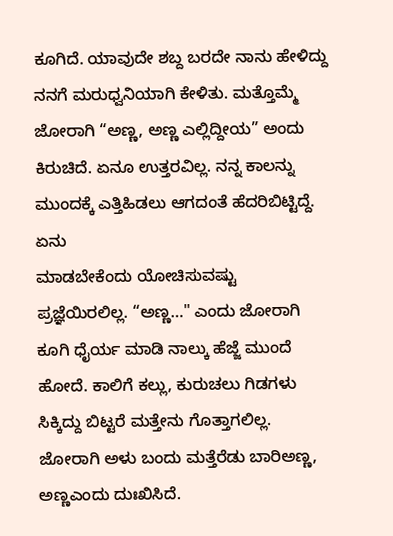ಕೂಗಿದೆ. ಯಾವುದೇ ಶಬ್ದ ಬರದೇ ನಾನು ಹೇಳಿದ್ದು ನನಗೆ ಮರುಧ್ವನಿಯಾಗಿ ಕೇಳಿತು. ಮತ್ತೊಮ್ಮೆ ಜೋರಾಗಿ “ಅಣ್ಣ, ಅಣ್ಣ ಎಲ್ಲಿದ್ದೀಯ” ಅಂದು ಕಿರುಚಿದೆ. ಏನೂ ಉತ್ತರವಿಲ್ಲ. ನನ್ನ ಕಾಲನ್ನು ಮುಂದಕ್ಕೆ ಎತ್ತಿಹಿಡಲು ಆಗದಂತೆ ಹೆದರಿಬಿಟ್ಟಿದ್ದೆ. ಏನು
ಮಾಡಬೇಕೆಂದು ಯೋಚಿಸುವಷ್ಟು ಪ್ರಜ್ಞೆಯಿರಲಿಲ್ಲ. “ಅಣ್ಣ…" ಎಂದು ಜೋರಾಗಿ ಕೂಗಿ ಧೈರ್ಯ ಮಾಡಿ ನಾಲ್ಕು ಹೆಜ್ಜೆ ಮುಂದೆ ಹೋದೆ. ಕಾಲಿಗೆ ಕಲ್ಲು, ಕುರುಚಲು ಗಿಡಗಳು ಸಿಕ್ಕಿದ್ದು ಬಿಟ್ಟರೆ ಮತ್ತೇನು ಗೊತ್ತಾಗಲಿಲ್ಲ. ಜೋರಾಗಿ ಅಳು ಬಂದು ಮತ್ತೆರೆಡು ಬಾರಿಅಣ್ಣ, ಅಣ್ಣಎಂದು ದುಃಖಿಸಿದೆ.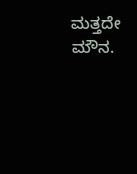ಮತ್ತದೇ ಮೌನ.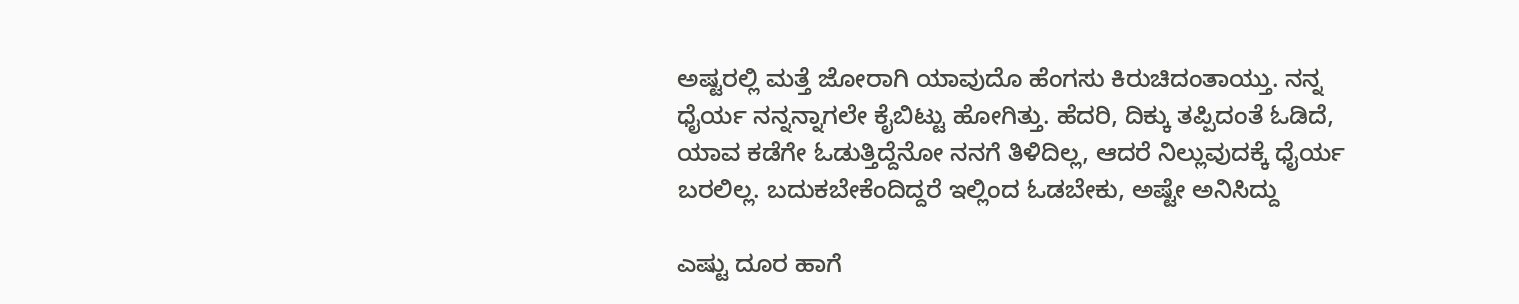ಅಷ್ಟರಲ್ಲಿ ಮತ್ತೆ ಜೋರಾಗಿ ಯಾವುದೊ ಹೆಂಗಸು ಕಿರುಚಿದಂತಾಯ್ತು. ನನ್ನ ಧೈರ್ಯ ನನ್ನನ್ನಾಗಲೇ ಕೈಬಿಟ್ಟು ಹೋಗಿತ್ತು. ಹೆದರಿ, ದಿಕ್ಕು ತಪ್ಪಿದಂತೆ ಓಡಿದೆ, ಯಾವ ಕಡೆಗೇ ಓಡುತ್ತಿದ್ದೆನೋ ನನಗೆ ತಿಳಿದಿಲ್ಲ, ಆದರೆ ನಿಲ್ಲುವುದಕ್ಕೆ ಧೈರ್ಯ ಬರಲಿಲ್ಲ. ಬದುಕಬೇಕೆಂದಿದ್ದರೆ ಇಲ್ಲಿಂದ ಓಡಬೇಕು, ಅಷ್ಟೇ ಅನಿಸಿದ್ದು

ಎಷ್ಟು ದೂರ ಹಾಗೆ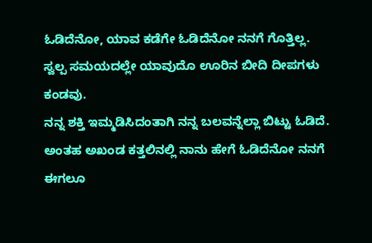ಓಡಿದೆನೋ, ಯಾವ ಕಡೆಗೇ ಓಡಿದೆನೋ ನನಗೆ ಗೊತ್ತಿಲ್ಲ. ಸ್ವಲ್ಪ ಸಮಯದಲ್ಲೇ ಯಾವುದೊ ಊರಿನ ಬೀದಿ ದೀಪಗಳು ಕಂಡವು.
ನನ್ನ ಶಕ್ತಿ ಇಮ್ಮಡಿಸಿದಂತಾಗಿ ನನ್ನ ಬಲವನ್ನೆಲ್ಲಾ ಬಿಟ್ಟು ಓಡಿದೆ. ಅಂತಹ ಅಖಂಡ ಕತ್ತಲಿನಲ್ಲಿ ನಾನು ಹೇಗೆ ಓಡಿದೆನೋ ನನಗೆ ಈಗಲೂ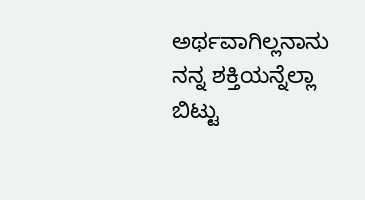ಅರ್ಥವಾಗಿಲ್ಲನಾನು ನನ್ನ ಶಕ್ತಿಯನ್ನೆಲ್ಲಾ ಬಿಟ್ಟು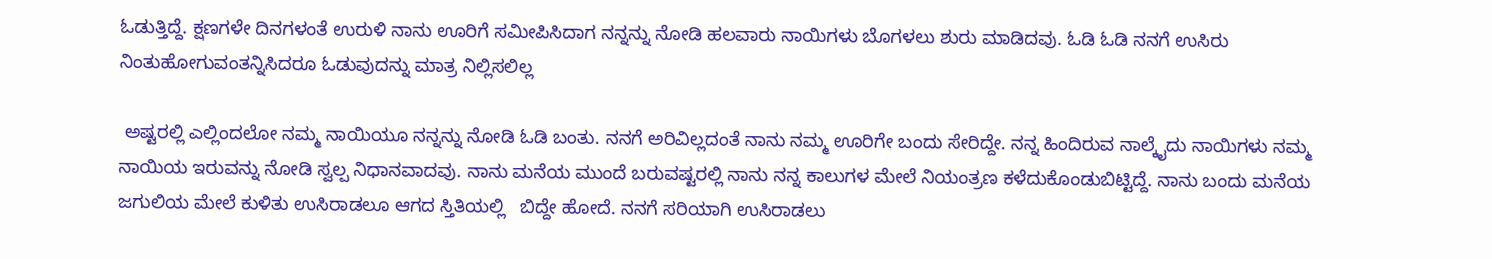ಓಡುತ್ತಿದ್ದೆ. ಕ್ಷಣಗಳೇ ದಿನಗಳಂತೆ ಉರುಳಿ ನಾನು ಊರಿಗೆ ಸಮೀಪಿಸಿದಾಗ ನನ್ನನ್ನು ನೋಡಿ ಹಲವಾರು ನಾಯಿಗಳು ಬೊಗಳಲು ಶುರು ಮಾಡಿದವು. ಓಡಿ ಓಡಿ ನನಗೆ ಉಸಿರು ನಿಂತುಹೋಗುವಂತನ್ನಿಸಿದರೂ ಓಡುವುದನ್ನು ಮಾತ್ರ ನಿಲ್ಲಿಸಲಿಲ್ಲ

 ಅಷ್ಟರಲ್ಲಿ ಎಲ್ಲಿಂದಲೋ ನಮ್ಮ ನಾಯಿಯೂ ನನ್ನನ್ನು ನೋಡಿ ಓಡಿ ಬಂತು. ನನಗೆ ಅರಿವಿಲ್ಲದಂತೆ ನಾನು ನಮ್ಮ ಊರಿಗೇ ಬಂದು ಸೇರಿದ್ದೇ. ನನ್ನ ಹಿಂದಿರುವ ನಾಲ್ಕೈದು ನಾಯಿಗಳು ನಮ್ಮ ನಾಯಿಯ ಇರುವನ್ನು ನೋಡಿ ಸ್ವಲ್ಪ ನಿಧಾನವಾದವು. ನಾನು ಮನೆಯ ಮುಂದೆ ಬರುವಷ್ಟರಲ್ಲಿ ನಾನು ನನ್ನ ಕಾಲುಗಳ ಮೇಲೆ ನಿಯಂತ್ರಣ ಕಳೆದುಕೊಂಡುಬಿಟ್ಟಿದ್ದೆ. ನಾನು ಬಂದು ಮನೆಯ ಜಗುಲಿಯ ಮೇಲೆ ಕುಳಿತು ಉಸಿರಾಡಲೂ ಆಗದ ಸ್ತಿತಿಯಲ್ಲಿ   ಬಿದ್ದೇ ಹೋದೆ. ನನಗೆ ಸರಿಯಾಗಿ ಉಸಿರಾಡಲು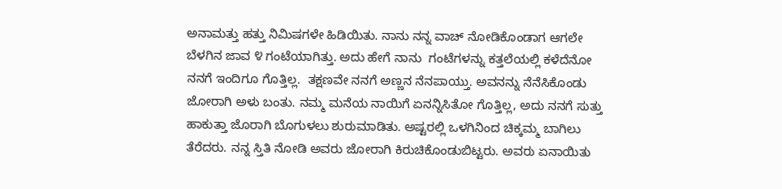ಅನಾಮತ್ತು ಹತ್ತು ನಿಮಿಷಗಳೇ ಹಿಡಿಯಿತು. ನಾನು ನನ್ನ ವಾಚ್ ನೋಡಿಕೊಂಡಾಗ ಆಗಲೇ ಬೆಳಗಿನ ಜಾವ ೪ ಗಂಟೆಯಾಗಿತ್ತು. ಅದು ಹೇಗೆ ನಾನು  ಗಂಟೆಗಳನ್ನು ಕತ್ತಲೆಯಲ್ಲಿ ಕಳೆದೆನೋ ನನಗೆ ಇಂದಿಗೂ ಗೊತ್ತಿಲ್ಲ.  ತಕ್ಷಣವೇ ನನಗೆ ಅಣ್ಣನ ನೆನಪಾಯ್ತು. ಅವನನ್ನು ನೆನೆಸಿಕೊಂಡು ಜೋರಾಗಿ ಅಳು ಬಂತು. ನಮ್ಮ ಮನೆಯ ನಾಯಿಗೆ ಏನನ್ನಿಸಿತೋ ಗೊತ್ತಿಲ್ಲ, ಅದು ನನಗೆ ಸುತ್ತು ಹಾಕುತ್ತಾ ಜೊರಾಗಿ ಬೊಗುಳಲು ಶುರುಮಾಡಿತು. ಅಷ್ಟರಲ್ಲಿ ಒಳಗಿನಿಂದ ಚಿಕ್ಕಮ್ಮ ಬಾಗಿಲು ತೆರೆದರು. ನನ್ನ ಸ್ತಿತಿ ನೋಡಿ ಅವರು ಜೋರಾಗಿ ಕಿರುಚಿಕೊಂಡುಬಿಟ್ಟರು. ಅವರು ಏನಾಯಿತು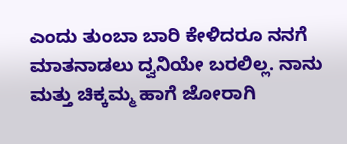ಎಂದು ತುಂಬಾ ಬಾರಿ ಕೇಳಿದರೂ ನನಗೆ ಮಾತನಾಡಲು ದ್ವನಿಯೇ ಬರಲಿಲ್ಲ. ನಾನು ಮತ್ತು ಚಿಕ್ಕಮ್ಮ ಹಾಗೆ ಜೋರಾಗಿ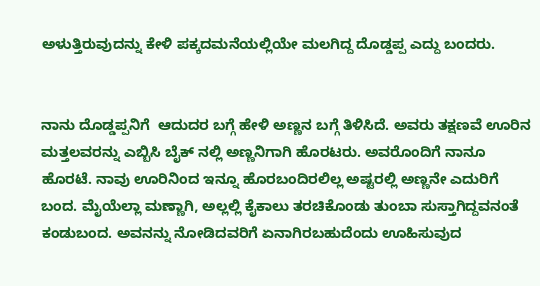ಅಳುತ್ತಿರುವುದನ್ನು ಕೇಳಿ ಪಕ್ಕದಮನೆಯಲ್ಲಿಯೇ ಮಲಗಿದ್ದ ದೊಡ್ಡಪ್ಪ ಎದ್ದು ಬಂದರು.


ನಾನು ದೊಡ್ಡಪ್ಪನಿಗೆ  ಆದುದರ ಬಗ್ಗೆ ಹೇಳಿ ಅಣ್ಣನ ಬಗ್ಗೆ ತಿಳಿಸಿದೆ. ಅವರು ತಕ್ಷಣವೆ ಊರಿನ ಮತ್ತಲವರನ್ನು ಎಬ್ಬಿಸಿ ಬೈಕ್ ನಲ್ಲಿ ಅಣ್ಣನಿಗಾಗಿ ಹೊರಟರು. ಅವರೊಂದಿಗೆ ನಾನೂ ಹೊರಟೆ. ನಾವು ಊರಿನಿಂದ ಇನ್ನೂ ಹೊರಬಂದಿರಲಿಲ್ಲ ಅಷ್ಟರಲ್ಲಿ ಅಣ್ಣನೇ ಎದುರಿಗೆ ಬಂದ. ಮೈಯೆಲ್ಲಾ ಮಣ್ಣಾಗಿ, ಅಲ್ಲಲ್ಲಿ ಕೈಕಾಲು ತರಚಿಕೊಂಡು ತುಂಬಾ ಸುಸ್ತಾಗಿದ್ದವನಂತೆ ಕಂಡುಬಂದ. ಅವನನ್ನು ನೋಡಿದವರಿಗೆ ಏನಾಗಿರಬಹುದೆಂದು ಊಹಿಸುವುದ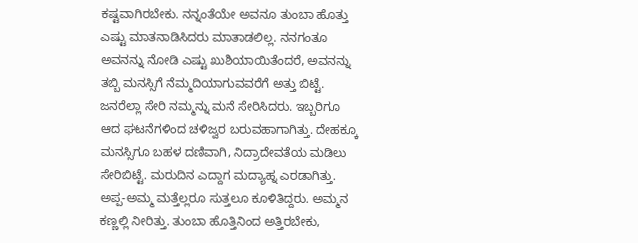ಕಷ್ಟವಾಗಿರಬೇಕು. ನನ್ನಂತೆಯೇ ಅವನೂ ತುಂಬಾ ಹೊತ್ತು ಎಷ್ಟು ಮಾತನಾಡಿಸಿದರು ಮಾತಾಡಲಿಲ್ಲ. ನನಗಂತೂ ಅವನನ್ನು ನೋಡಿ ಎಷ್ಟು ಖುಶಿಯಾಯಿತೆಂದರೆ, ಅವನನ್ನು ತಬ್ಬಿ ಮನಸ್ಸಿಗೆ ನೆಮ್ಮದಿಯಾಗುವವರೆಗೆ ಅತ್ತು ಬಿಟ್ಟೆ. ಜನರೆಲ್ಲಾ ಸೇರಿ ನಮ್ಮನ್ನು ಮನೆ ಸೇರಿಸಿದರು. ಇಬ್ಬರಿಗೂ ಆದ ಘಟನೆಗಳಿಂದ ಚಳಿಜ್ವರ ಬರುವಹಾಗಾಗಿತ್ತು. ದೇಹಕ್ಕೂ ಮನಸ್ಸಿಗೂ ಬಹಳ ದಣಿವಾಗಿ, ನಿದ್ರಾದೇವತೆಯ ಮಡಿಲು ಸೇರಿಬಿಟ್ಟೆ. ಮರುದಿನ ಎದ್ದಾಗ ಮದ್ಯಾಹ್ನ ಎರಡಾಗಿತ್ತು. ಅಪ್ಪ-ಅಮ್ಮ ಮತ್ತೆಲ್ಲರೂ ಸುತ್ತಲೂ ಕೂಳಿತಿದ್ದರು. ಅಮ್ಮನ ಕಣ್ಣಲ್ಲಿ ನೀರಿತ್ತು. ತುಂಬಾ ಹೊತ್ತಿನಿಂದ ಅತ್ತಿರಬೇಕು,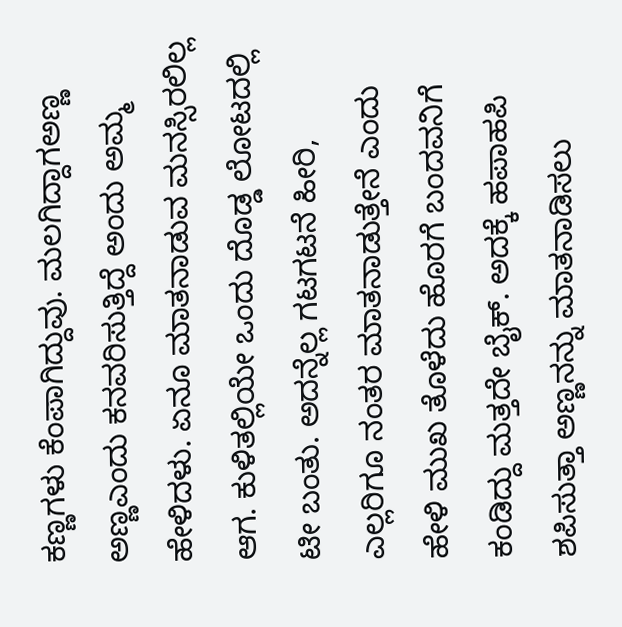ಕಣ್ಣಗಳು ಕೆಂಪಾಗಿದ್ದುವು. ಮಲಗಿದ್ದಾಗಅಣ್ಣ ಅಣ್ಣಎಂದು ಕನವರಿಸುತ್ತಿದ್ದೆ ಅಂದು ಅಮ್ಮ ಹೇಳಿದಳು. ಏನೂ ಮಾತನಾಡುವ ಮನಸ್ಸಿರಲಿಲ್ಲ ಆಗ. ಕುಳಿತಲ್ಲಿಯೇ ಒಂದು ದೊಡ್ಡ ಲೋಟದಲ್ಲಿ ಟೀ ಬಂತು. ಅದನ್ನೆಲ್ಲ ಗಟಗಟನೆ ಹೀರಿ, ಎಲ್ಲರಿಗೂ ನಂತರ ಮಾತನಾಡುತ್ತೇನೆ ಎಂದು ಹೇಳಿ ಮುಖ ತೊಳೆದು ಹೊರಗೆ ಬಂದವನಿಗೆ ಕಂಡಿದ್ದು ಮತ್ತದೇ ಬೈಕ್. ಅದಕ್ಕೆ ಹಪಾಹಪಿ ಶಪಿಸುತ್ತಾ ಅಣ್ಣನನ್ನು ಮಾತನಾಡಿಸಲು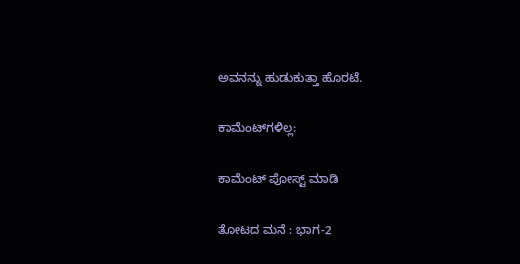ಅವನನ್ನು ಹುಡುಕುತ್ತಾ ಹೊರಟೆ.

ಕಾಮೆಂಟ್‌ಗಳಿಲ್ಲ:

ಕಾಮೆಂಟ್‌‌ ಪೋಸ್ಟ್‌ ಮಾಡಿ

ತೋಟದ ಮನೆ : ಭಾಗ-2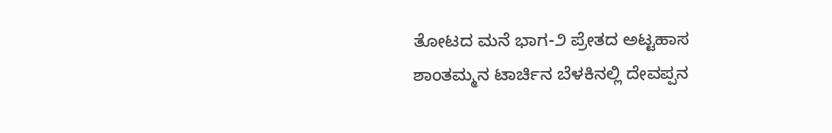ತೋಟದ ಮನೆ ಭಾಗ-೨ ಪ್ರೇತದ ಅಟ್ಟಹಾಸ ಶಾಂತಮ್ಮನ ಟಾರ್ಚಿನ ಬೆಳಕಿನಲ್ಲಿ ದೇವಪ್ಪನ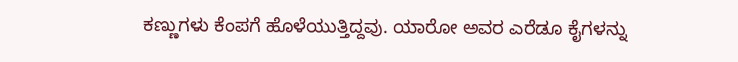ಕಣ್ಣುಗಳು ಕೆಂಪಗೆ ಹೊಳೆಯುತ್ತಿದ್ದವು. ಯಾರೋ ಅವರ ಎರೆಡೂ ಕೈಗಳನ್ನು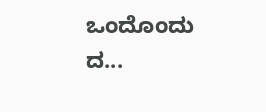ಒಂದೊಂದು ದ...